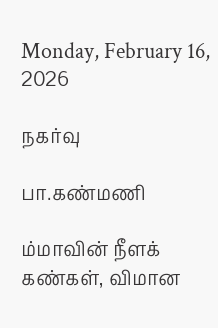Monday, February 16, 2026

நகர்வு

பா.கண்மணி

ம்மாவின் நீளக் கண்கள், விமான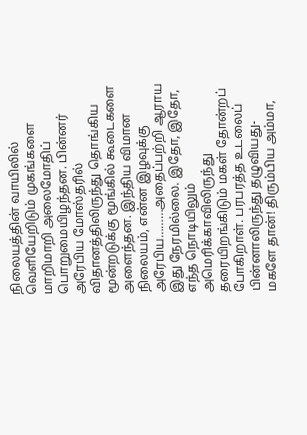நிலையத்தின் வாயிலில் வெளியேறிடும் முகங்களை மாறிமாறி அலைமோதிப் பொறுமையிழந்தன. பின்னர் அரேபிய மோஸ்தரில் விதானத்திலிருந்து தொங்கிய மூன்றடுக்கு மூங்கில் கூடைகளை அளைந்தன. இந்திய விமான நிலையம், என்ன இழவுக்கு அரேபிய………அதைப்பற்றி ஆராய இது நேரமில்லை. இதோ, இதோ, எந்த நொடியிலும் அமெரிக்காவிலிருந்து தரையிறங்கிடும் மகள் தோன்றப் போகிறாள். பரபரத்த உடலைப் பின்னாலிருந்து தழுவியது-மகளே தான்! திரும்பிய அம்மா,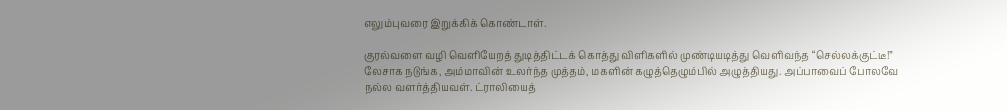எலும்புவரை இறுக்கிக் கொண்டாள்.

குரல்வளை வழி வெளியேறத் துடித்திட்டக் கொத்து விளிகளில் முண்டியடித்து வெளிவந்த “செல்லக்குட்டீ!” லேசாக நடுங்க, அம்மாவின் உலர்ந்த முத்தம், மகளின் கழுத்தெழும்பில் அழுத்தியது. அப்பாவைப் போலவே நல்ல வளர்த்தியவள். ட்ராலியைத்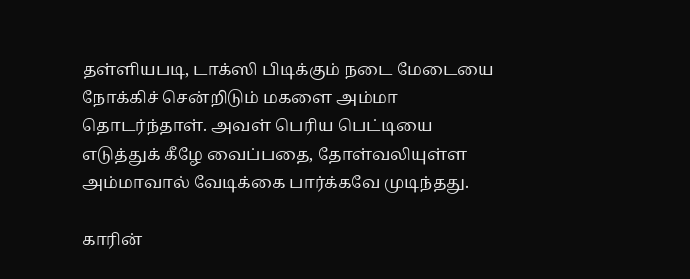தள்ளியபடி, டாக்ஸி பிடிக்கும் நடை மேடையை நோக்கிச் சென்றிடும் மகளை அம்மா தொடர்ந்தாள். அவள் பெரிய பெட்டியை எடுத்துக் கீழே வைப்பதை, தோள்வலியுள்ள அம்மாவால் வேடிக்கை பார்க்கவே முடிந்தது.

காரின்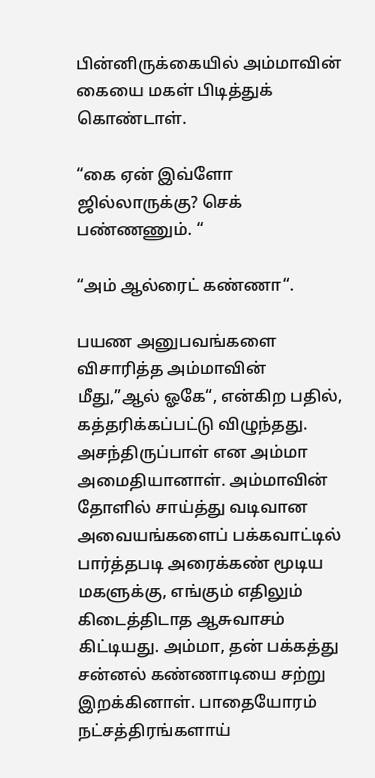பின்னிருக்கையில் அம்மாவின் கையை மகள் பிடித்துக் கொண்டாள்.

“கை ஏன் இவ்ளோ ஜில்லாருக்கு? செக் பண்ணணும். “

“அம் ஆல்ரைட் கண்ணா“.

பயண அனுபவங்களை விசாரித்த அம்மாவின் மீது,”ஆல் ஓகே“, என்கிற பதில், கத்தரிக்கப்பட்டு விழுந்தது. அசந்திருப்பாள் என அம்மா அமைதியானாள். அம்மாவின் தோளில் சாய்த்து வடிவான அவையங்களைப் பக்கவாட்டில் பார்த்தபடி அரைக்கண் மூடிய மகளுக்கு, எங்கும் எதிலும் கிடைத்திடாத ஆசுவாசம் கிட்டியது. அம்மா, தன் பக்கத்து சன்னல் கண்ணாடியை சற்று இறக்கினாள். பாதையோரம் நட்சத்திரங்களாய்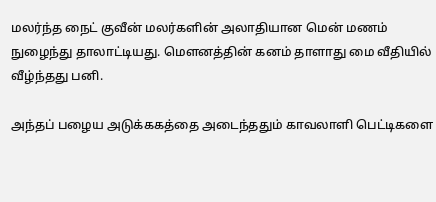மலர்ந்த நைட் குவீன் மலர்களின் அலாதியான மென் மணம் நுழைந்து தாலாட்டியது. மௌனத்தின் கனம் தாளாது மை வீதியில் வீழ்ந்தது பனி.

அந்தப் பழைய அடுக்ககத்தை அடைந்ததும் காவலாளி பெட்டிகளை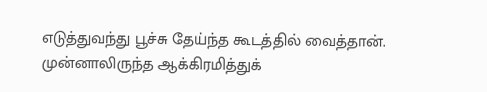எடுத்துவந்து பூச்சு தேய்ந்த கூடத்தில் வைத்தான். முன்னாலிருந்த ஆக்கிரமித்துக்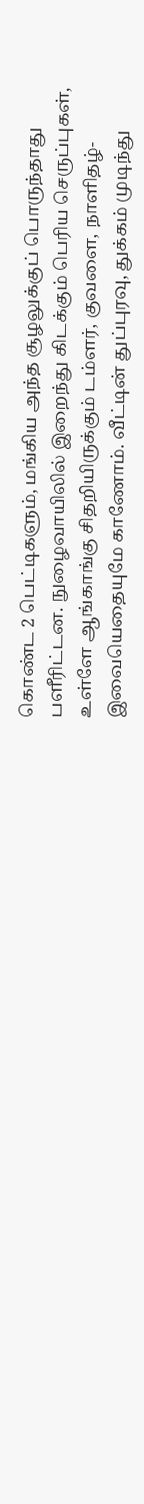கொண்ட 2 பெட்டிகளும், மங்கிய அந்த சூழலுக்குப் பொருந்தாது பளீரிட்டன. நுழைவாயிலில் இறைந்து கிடக்கும் பெரிய செருப்புகள், உள்ளே ஆங்காங்கு சிதறியிருக்கும் டம்ளர், குவளை, நாளிதழ்-இவையெதையுமே காணோம். வீட்டின் துப்புரவு, துக்கம் முடிந்து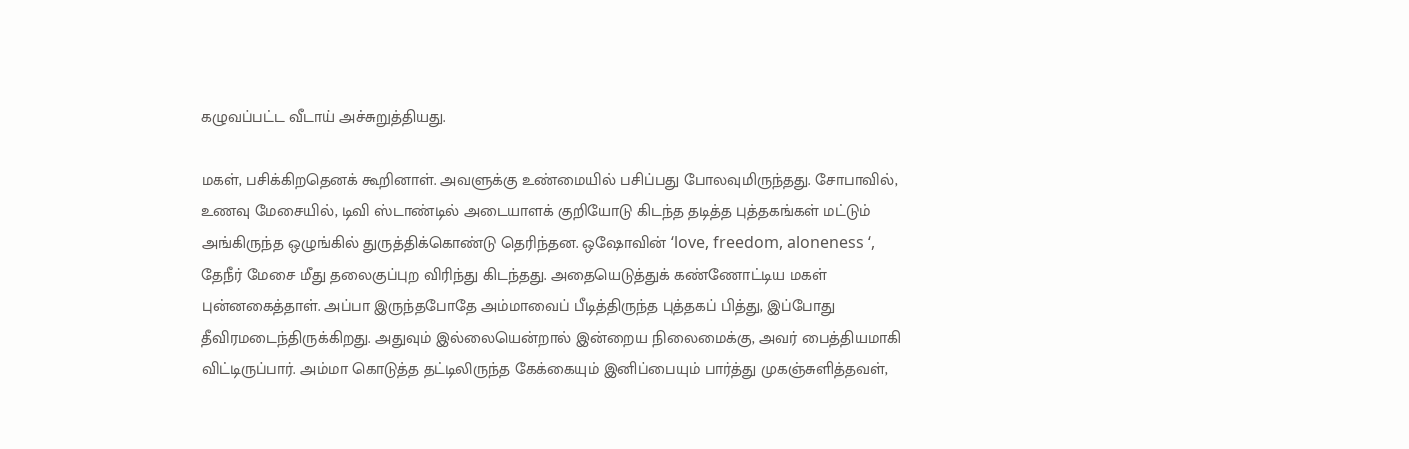கழுவப்பட்ட வீடாய் அச்சுறுத்தியது.

மகள், பசிக்கிறதெனக் கூறினாள். அவளுக்கு உண்மையில் பசிப்பது போலவுமிருந்தது. சோபாவில், உணவு மேசையில், டிவி ஸ்டாண்டில் அடையாளக் குறியோடு கிடந்த தடித்த புத்தகங்கள் மட்டும் அங்கிருந்த ஒழுங்கில் துருத்திக்கொண்டு தெரிந்தன. ஒஷோவின் ‘love, freedom, aloneness ‘, தேநீர் மேசை மீது தலைகுப்புற விரிந்து கிடந்தது. அதையெடுத்துக் கண்ணோட்டிய மகள் புன்னகைத்தாள். அப்பா இருந்தபோதே அம்மாவைப் பீடித்திருந்த புத்தகப் பித்து, இப்போது தீவிரமடைந்திருக்கிறது. அதுவும் இல்லையென்றால் இன்றைய நிலைமைக்கு, அவர் பைத்தியமாகி விட்டிருப்பார். அம்மா கொடுத்த தட்டிலிருந்த கேக்கையும் இனிப்பையும் பார்த்து முகஞ்சுளித்தவள்,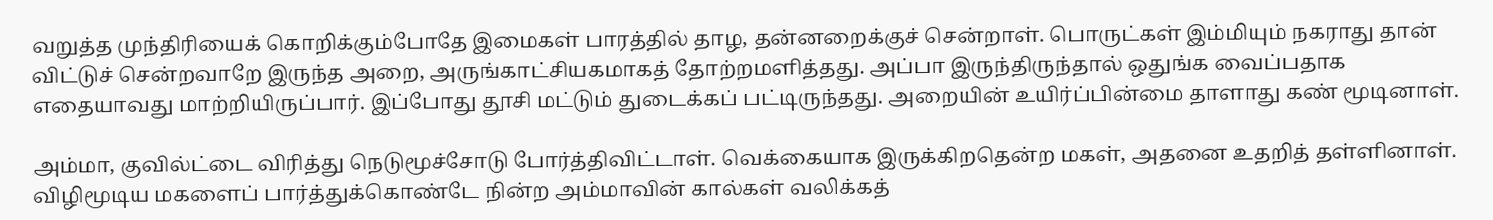வறுத்த முந்திரியைக் கொறிக்கும்போதே இமைகள் பாரத்தில் தாழ, தன்னறைக்குச் சென்றாள். பொருட்கள் இம்மியும் நகராது தான் விட்டுச் சென்றவாறே இருந்த அறை, அருங்காட்சியகமாகத் தோற்றமளித்தது. அப்பா இருந்திருந்தால் ஒதுங்க வைப்பதாக எதையாவது மாற்றியிருப்பார். இப்போது தூசி மட்டும் துடைக்கப் பட்டிருந்தது. அறையின் உயிர்ப்பின்மை தாளாது கண் மூடினாள்.

அம்மா, குவில்ட்டை விரித்து நெடுமூச்சோடு போர்த்திவிட்டாள். வெக்கையாக இருக்கிறதென்ற மகள், அதனை உதறித் தள்ளினாள். விழிமூடிய மகளைப் பார்த்துக்கொண்டே நின்ற அம்மாவின் கால்கள் வலிக்கத்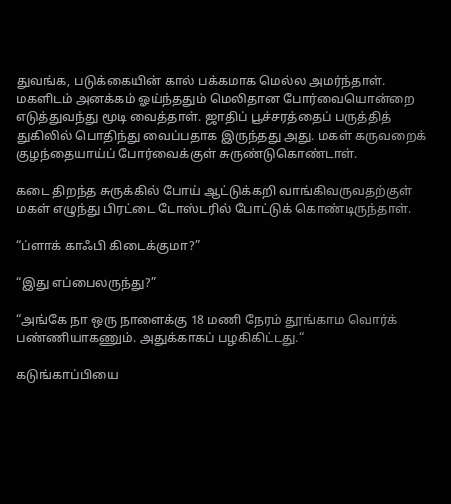துவங்க, படுக்கையின் கால் பக்கமாக மெல்ல அமர்ந்தாள். மகளிடம் அனக்கம் ஓய்ந்ததும் மெலிதான போர்வையொன்றை எடுத்துவந்து மூடி வைத்தாள். ஜாதிப் பூச்சரத்தைப் பருத்தித் துகிலில் பொதிந்து வைப்பதாக இருந்தது அது. மகள் கருவறைக் குழந்தையாய்ப் போர்வைக்குள் சுருண்டுகொண்டாள்.

கடை திறந்த சுருக்கில் போய் ஆட்டுக்கறி வாங்கிவருவதற்குள் மகள் எழுந்து பிரட்டை டோஸ்டரில் போட்டுக் கொண்டிருந்தாள்.

“ப்ளாக் காஃபி கிடைக்குமா?”

“இது எப்பைலருந்து?”

“அங்கே நா ஒரு நாளைக்கு 18 மணி நேரம் தூங்காம வொர்க் பண்ணியாகணும். அதுக்காகப் பழகிகிட்டது.“

கடுங்காப்பியை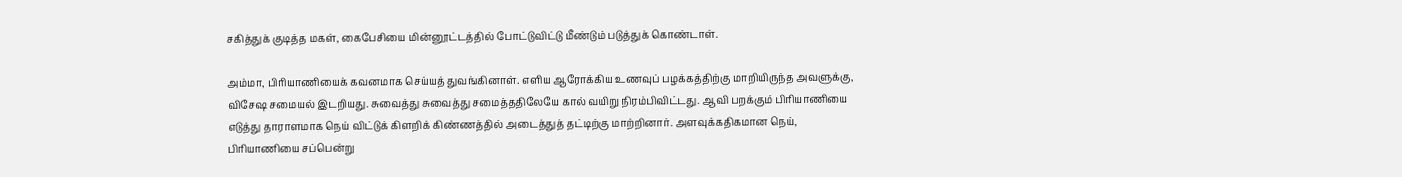சகித்துக் குடித்த மகள், கைபேசியை மின்னூட்டத்தில் போட்டுவிட்டு மீண்டும் படுத்துக் கொண்டாள்.

அம்மா, பிரியாணியைக் கவனமாக செய்யத் துவங்கினாள். எளிய ஆரோக்கிய உணவுப் பழக்கத்திற்கு மாறியிருந்த அவளுக்கு, விசேஷ சமையல் இடறியது. சுவைத்து சுவைத்து சமைத்ததிலேயே கால் வயிறு நிரம்பிவிட்டது. ஆவி பறக்கும் பிரியாணியை எடுத்து தாராளமாக நெய் விட்டுக் கிளறிக் கிண்ணத்தில் அடைத்துத் தட்டிற்கு மாற்றினார். அளவுக்கதிகமான நெய், பிரியாணியை சப்பென்று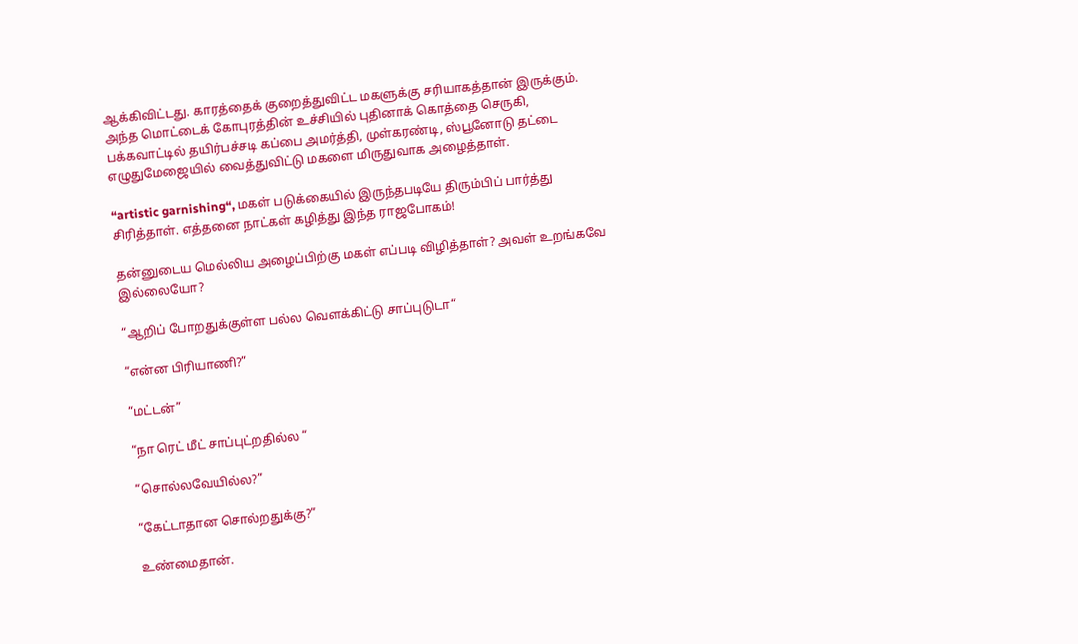ஆக்கிவிட்டது. காரத்தைக் குறைத்துவிட்ட மகளுக்கு சரியாகத்தான் இருக்கும். அந்த மொட்டைக் கோபுரத்தின் உச்சியில் புதினாக் கொத்தை செருகி, பக்கவாட்டில் தயிர்பச்சடி கப்பை அமர்த்தி, முள்கரண்டி, ஸ்பூனோடு தட்டை எழுதுமேஜையில் வைத்துவிட்டு மகளை மிருதுவாக அழைத்தாள்.

“artistic garnishing“, மகள் படுக்கையில் இருந்தபடியே திரும்பிப் பார்த்து சிரித்தாள். எத்தனை நாட்கள் கழித்து இந்த ராஜபோகம்!

தன்னுடைய மெல்லிய அழைப்பிற்கு மகள் எப்படி விழித்தாள்? அவள் உறங்கவே இல்லையோ?

“ஆறிப் போறதுக்குள்ள பல்ல வெளக்கிட்டு சாப்புடுடா“

“என்ன பிரியாணி?”

“மட்டன்”

“நா ரெட் மீட் சாப்புட்றதில்ல “

“சொல்லவேயில்ல?”

“கேட்டாதான சொல்றதுக்கு?”

உண்மைதான்.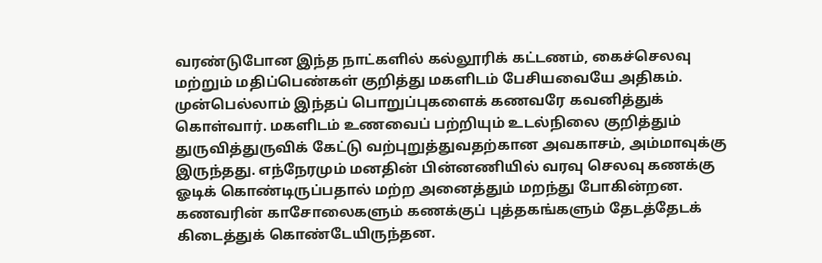வரண்டுபோன இந்த நாட்களில் கல்லூரிக் கட்டணம், கைச்செலவு மற்றும் மதிப்பெண்கள் குறித்து மகளிடம் பேசியவையே அதிகம். முன்பெல்லாம் இந்தப் பொறுப்புகளைக் கணவரே கவனித்துக் கொள்வார். மகளிடம் உணவைப் பற்றியும் உடல்நிலை குறித்தும் துருவித்துருவிக் கேட்டு வற்புறுத்துவதற்கான அவகாசம், அம்மாவுக்கு இருந்தது. எந்நேரமும் மனதின் பின்னணியில் வரவு செலவு கணக்கு ஓடிக் கொண்டிருப்பதால் மற்ற அனைத்தும் மறந்து போகின்றன. கணவரின் காசோலைகளும் கணக்குப் புத்தகங்களும் தேடத்தேடக் கிடைத்துக் கொண்டேயிருந்தன.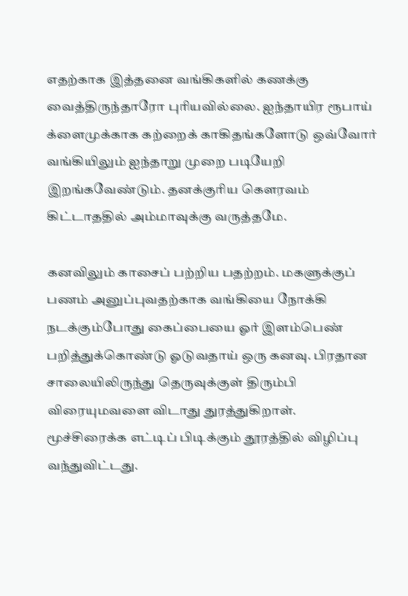எதற்காக இத்தனை வங்கிகளில் கணக்கு வைத்திருந்தாரோ புரியவில்லை. ஐந்தாயிர ரூபாய் க்ளைமுக்காக கற்றைக் காகிதங்களோடு ஒவ்வோர் வங்கியிலும் ஐந்தாறு முறை படியேறி இறங்கவேண்டும். தனக்குரிய கௌரவம் கிட்டாததில் அம்மாவுக்கு வருத்தமே.

கனவிலும் காசைப் பற்றிய பதற்றம். மகளுக்குப் பணம் அனுப்புவதற்காக வங்கியை நோக்கி நடக்கும்போது கைப்பையை ஓர் இளம்பெண் பறித்துக்கொண்டு ஓடுவதாய் ஒரு கனவு. பிரதான சாலையிலிருந்து தெருவுக்குள் திரும்பி விரையுமவளை விடாது துரத்துகிறாள். மூச்சிரைக்க எட்டிப் பிடிக்கும் தூரத்தில் விழிப்பு வந்துவிட்டது.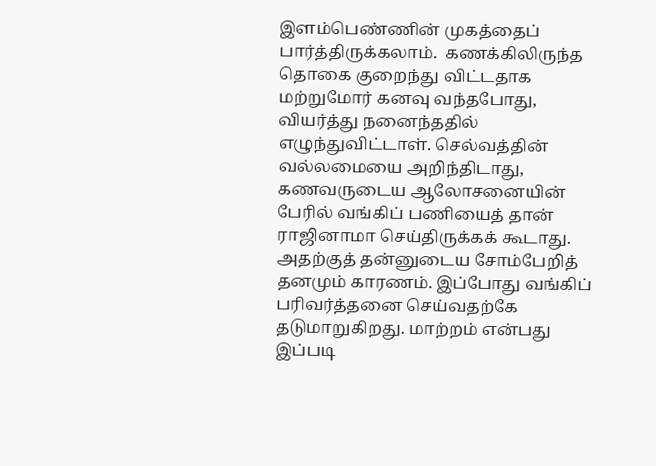இளம்பெண்ணின் முகத்தைப் பார்த்திருக்கலாம்.  கணக்கிலிருந்த தொகை குறைந்து விட்டதாக மற்றுமோர் கனவு வந்தபோது, வியர்த்து நனைந்ததில் எழுந்துவிட்டாள். செல்வத்தின் வல்லமையை அறிந்திடாது, கணவருடைய ஆலோசனையின் பேரில் வங்கிப் பணியைத் தான் ராஜினாமா செய்திருக்கக் கூடாது. அதற்குத் தன்னுடைய சோம்பேறித் தனமும் காரணம். இப்போது வங்கிப் பரிவர்த்தனை செய்வதற்கே தடுமாறுகிறது. மாற்றம் என்பது இப்படி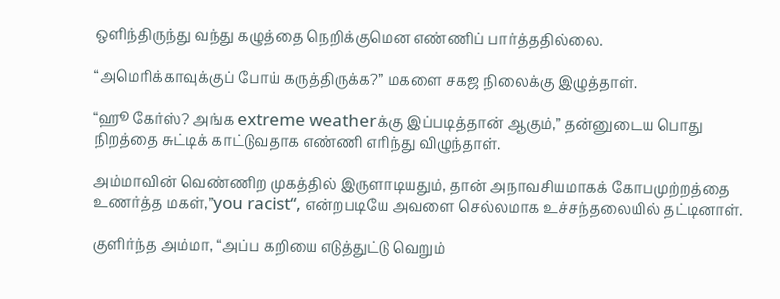ஒளிந்திருந்து வந்து கழுத்தை நெறிக்குமென எண்ணிப் பார்த்ததில்லை.

“அமெரிக்காவுக்குப் போய் கருத்திருக்க?” மகளை சகஜ நிலைக்கு இழுத்தாள்.

“ஹூ கேர்ஸ்? அங்க extreme weatherக்கு இப்படித்தான் ஆகும்,” தன்னுடைய பொது நிறத்தை சுட்டிக் காட்டுவதாக எண்ணி எரிந்து விழுந்தாள்.

அம்மாவின் வெண்ணிற முகத்தில் இருளாடியதும், தான் அநாவசியமாகக் கோபமுற்றத்தை உணர்த்த மகள்,”you racist“, என்றபடியே அவளை செல்லமாக உச்சந்தலையில் தட்டினாள்.

குளிர்ந்த அம்மா, “அப்ப கறியை எடுத்துட்டு வெறும்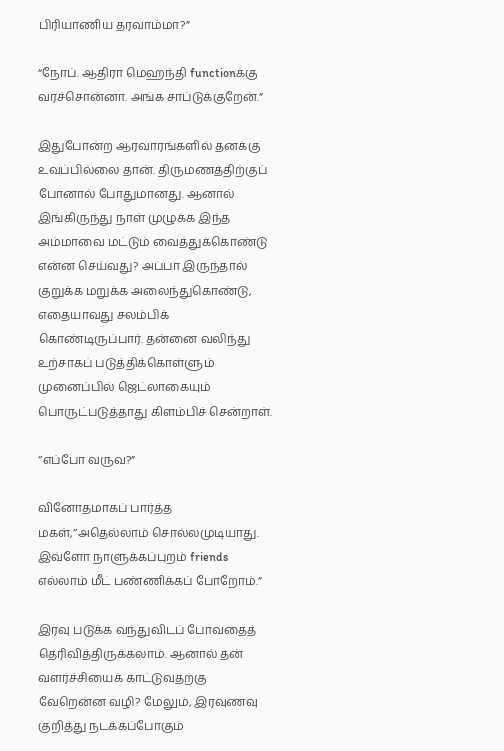பிரியாணிய தரவாம்மா?”

“நோப். ஆதிரா மெஹந்தி functionக்கு வரச்சொன்னா. அங்க சாப்டுக்குறேன்.”

இதுபோன்ற ஆரவாரங்களில் தனக்கு உவப்பில்லை தான். திருமணத்திற்குப் போனால் போதுமானது. ஆனால் இங்கிருந்து நாள் முழுக்க இந்த அம்மாவை மட்டும் வைத்துக்கொண்டு என்ன செய்வது? அப்பா இருந்தால் குறுக்க மறுக்க அலைந்துகொண்டு, எதையாவது சலம்பிக் கொண்டிருப்பார். தன்னை வலிந்து உற்சாகப் படுத்திக்கொள்ளும் முனைப்பில் ஜெட்லாகையும் பொருட்படுத்தாது கிளம்பிச் சென்றாள்.

‘’எப்போ வருவ?”

வினோதமாகப் பார்த்த மகள்,’’அதெல்லாம் சொல்லமுடியாது. இவ்ளோ நாளுக்கப்புறம் friends எல்லாம் மீட் பண்ணிக்கப் போறோம்.”

இரவு படுக்க வந்துவிடப் போவதைத் தெரிவித்திருக்கலாம். ஆனால் தன் வளர்ச்சியைக் காட்டுவதற்கு வேறென்ன வழி? மேலும், இரவுணவு குறித்து நடக்கப்போகும்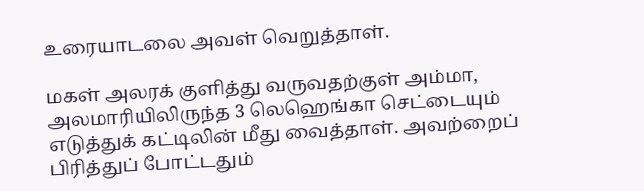உரையாடலை அவள் வெறுத்தாள்.

மகள் அலரக் குளித்து வருவதற்குள் அம்மா, அலமாரியிலிருந்த 3 லெஹெங்கா செட்டையும் எடுத்துக் கட்டிலின் மீது வைத்தாள். அவற்றைப் பிரித்துப் போட்டதும்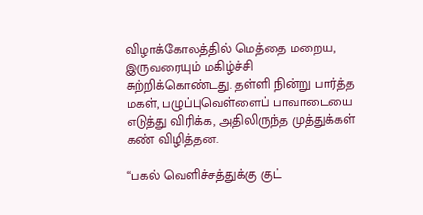விழாக்கோலத்தில் மெத்தை மறைய, இருவரையும் மகிழ்ச்சி சுற்றிக்கொண்டது. தள்ளி நின்று பார்த்த மகள், பழுப்புவெள்ளைப் பாவாடையை எடுத்து விரிக்க, அதிலிருந்த முத்துக்கள் கண் விழித்தன.

“பகல் வெளிச்சத்துக்கு குட்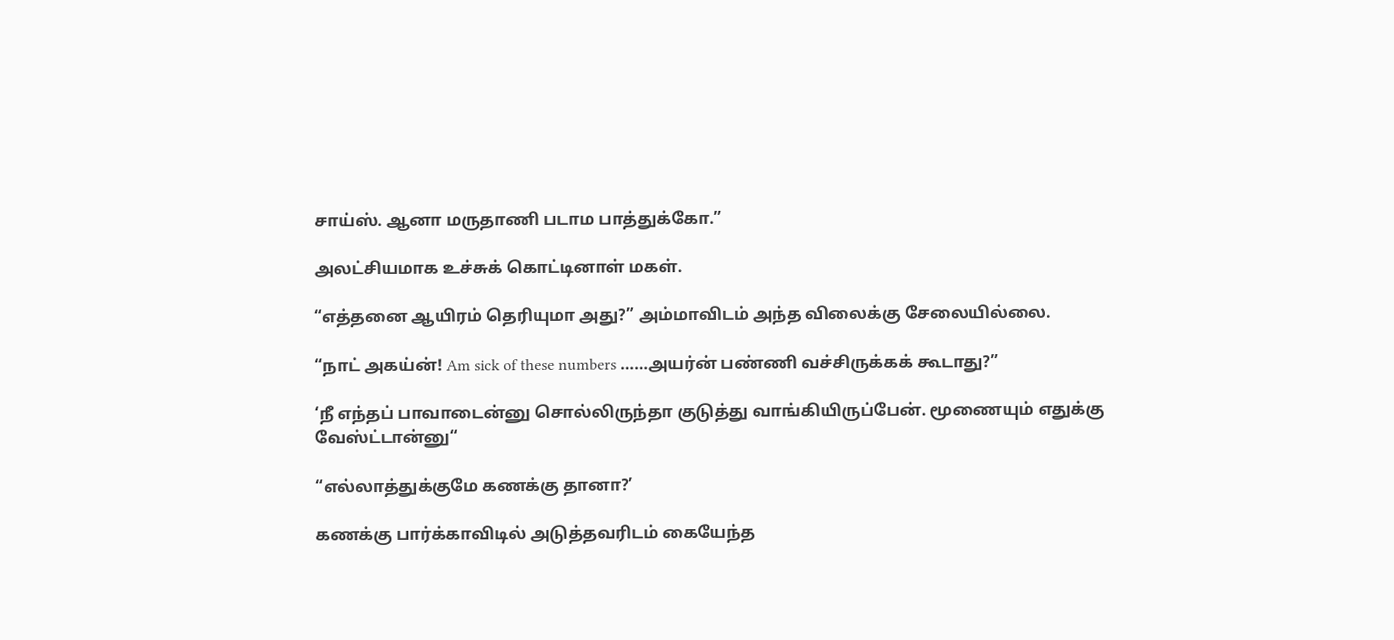சாய்ஸ். ஆனா மருதாணி படாம பாத்துக்கோ.”

அலட்சியமாக உச்சுக் கொட்டினாள் மகள்.

“எத்தனை ஆயிரம் தெரியுமா அது?” அம்மாவிடம் அந்த விலைக்கு சேலையில்லை.

“நாட் அகய்ன்! Am sick of these numbers ……அயர்ன் பண்ணி வச்சிருக்கக் கூடாது?”

‘நீ எந்தப் பாவாடைன்னு சொல்லிருந்தா குடுத்து வாங்கியிருப்பேன். மூணையும் எதுக்கு வேஸ்ட்டான்னு“

“எல்லாத்துக்குமே கணக்கு தானா?’

கணக்கு பார்க்காவிடில் அடுத்தவரிடம் கையேந்த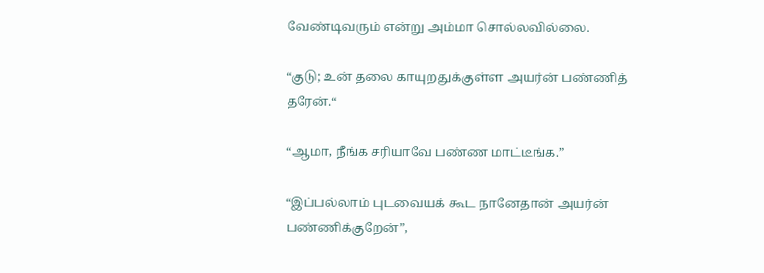வேண்டிவரும் என்று அம்மா சொல்லவில்லை.

“குடு; உன் தலை காயுறதுக்குள்ள அயர்ன் பண்ணித் தரேன்.“

“ஆமா, நீங்க சரியாவே பண்ண மாட்டீங்க.”

“இப்பல்லாம் புடவையக் கூட நானேதான் அயர்ன் பண்ணிக்குறேன்”,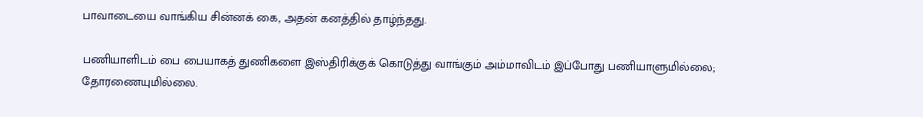பாவாடையை வாங்கிய சின்னக் கை, அதன் கனத்தில் தாழ்ந்தது.

பணியாளிடம் பை பையாகத் துணிகளை இஸ்திரிக்குக் கொடுத்து வாங்கும் அம்மாவிடம் இப்போது பணியாளுமில்லை; தோரணையுமில்லை.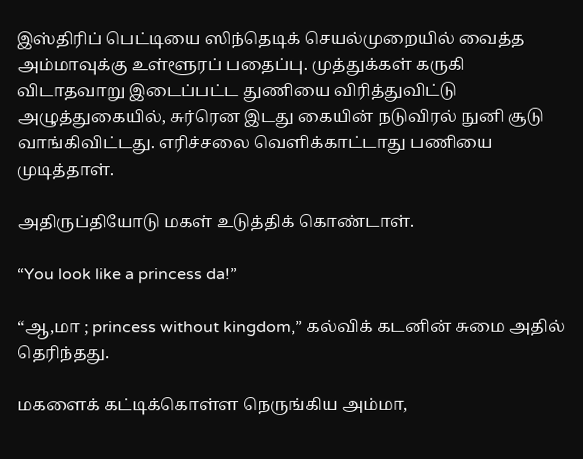இஸ்திரிப் பெட்டியை ஸிந்தெடிக் செயல்முறையில் வைத்த அம்மாவுக்கு உள்ளூரப் பதைப்பு. முத்துக்கள் கருகி விடாதவாறு இடைப்பட்ட துணியை விரித்துவிட்டு அழுத்துகையில், சுர்ரென இடது கையின் நடுவிரல் நுனி சூடு வாங்கிவிட்டது. எரிச்சலை வெளிக்காட்டாது பணியை முடித்தாள்.

அதிருப்தியோடு மகள் உடுத்திக் கொண்டாள்.

“You look like a princess da!”

“ஆ,மா ; princess without kingdom,” கல்விக் கடனின் சுமை அதில் தெரிந்தது.

மகளைக் கட்டிக்கொள்ள நெருங்கிய அம்மா,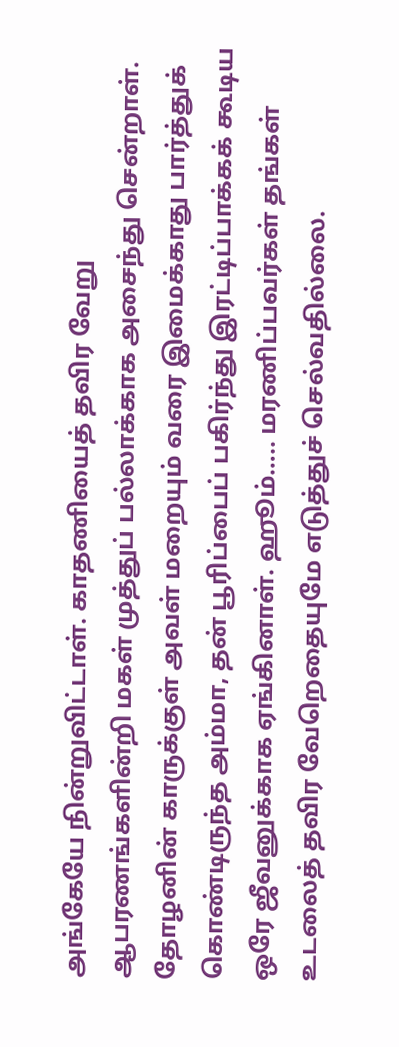அங்கேயே நின்றுவிட்டாள். காதணியைத் தவிர வேறு ஆபரணங்களின்றி மகள் முத்துப் பல்லாக்காக அசைந்து சென்றாள். தோழனின் காருக்குள் அவள் மறையும் வரை இமைக்காது பார்த்துக் கொண்டிருந்த அம்மா, தன் பூரிப்பைப் பகிர்ந்து இரட்டிப்பாக்கக் கூடிய ஒரே ஜீவனுக்காக ஏங்கினாள். ஹூம்….. மரணிப்பவர்கள் தங்கள் உடலைத் தவிர வேறெதையுமே எடுத்துச் செல்வதில்லை.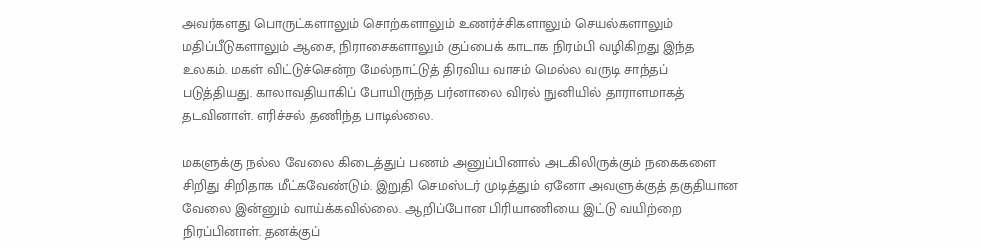அவர்களது பொருட்களாலும் சொற்களாலும் உணர்ச்சிகளாலும் செயல்களாலும் மதிப்பீடுகளாலும் ஆசை, நிராசைகளாலும் குப்பைக் காடாக நிரம்பி வழிகிறது இந்த உலகம். மகள் விட்டுச்சென்ற மேல்நாட்டுத் திரவிய வாசம் மெல்ல வருடி சாந்தப் படுத்தியது. காலாவதியாகிப் போயிருந்த பர்னாலை விரல் நுனியில் தாராளமாகத் தடவினாள். எரிச்சல் தணிந்த பாடில்லை.

மகளுக்கு நல்ல வேலை கிடைத்துப் பணம் அனுப்பினால் அடகிலிருக்கும் நகைகளை சிறிது சிறிதாக மீட்கவேண்டும். இறுதி செமஸ்டர் முடித்தும் ஏனோ அவளுக்குத் தகுதியான வேலை இன்னும் வாய்க்கவில்லை. ஆறிப்போன பிரியாணியை இட்டு வயிற்றை நிரப்பினாள். தனக்குப்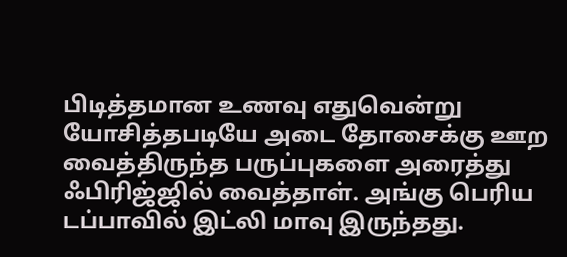பிடித்தமான உணவு எதுவென்று யோசித்தபடியே அடை தோசைக்கு ஊற வைத்திருந்த பருப்புகளை அரைத்து ஃபிரிஜ்ஜில் வைத்தாள். அங்கு பெரிய டப்பாவில் இட்லி மாவு இருந்தது.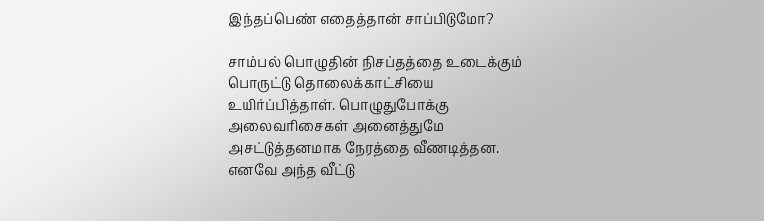இந்தப்பெண் எதைத்தான் சாப்பிடுமோ?

சாம்பல் பொழுதின் நிசப்தத்தை உடைக்கும் பொருட்டு தொலைக்காட்சியை உயிர்ப்பித்தாள். பொழுதுபோக்கு அலைவரிசைகள் அனைத்துமே அசட்டுத்தனமாக நேரத்தை வீணடித்தன. எனவே அந்த வீட்டு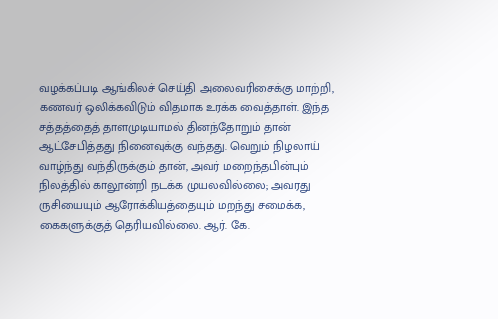வழக்கப்படி ஆங்கிலச் செய்தி அலைவரிசைக்கு மாற்றி, கணவர் ஒலிக்கவிடும் விதமாக உரக்க வைத்தாள். இந்த சத்தத்தைத் தாளமுடியாமல் தினந்தோறும் தான் ஆட்சேபித்தது நினைவுக்கு வந்தது. வெறும் நிழலாய் வாழ்ந்து வந்திருக்கும் தான், அவர் மறைந்தபின்பும் நிலத்தில் காலூன்றி நடக்க முயலவில்லை; அவரது ருசியையும் ஆரோக்கியத்தையும் மறந்து சமைக்க, கைகளுக்குத் தெரியவில்லை. ஆர். கே.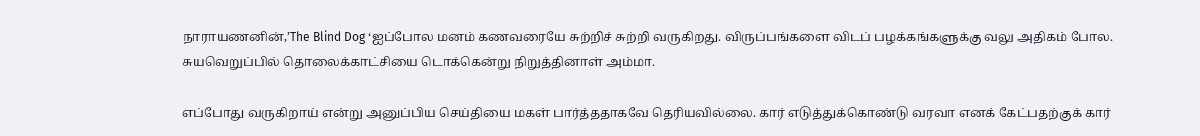நாராயணனின்,’The Blind Dog ‘ஐப்போல மனம் கணவரையே சுற்றிச் சுற்றி வருகிறது. விருப்பங்களை விடப் பழக்கங்களுக்கு வலு அதிகம் போல. சுயவெறுப்பில் தொலைக்காட்சியை டொக்கென்று நிறுத்தினாள் அம்மா.

எப்போது வருகிறாய் என்று அனுப்பிய செய்தியை மகள் பார்த்ததாகவே தெரியவில்லை. கார் எடுத்துக்கொண்டு வரவா எனக் கேட்பதற்குக் கார்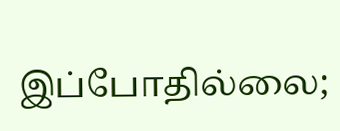இப்போதில்லை;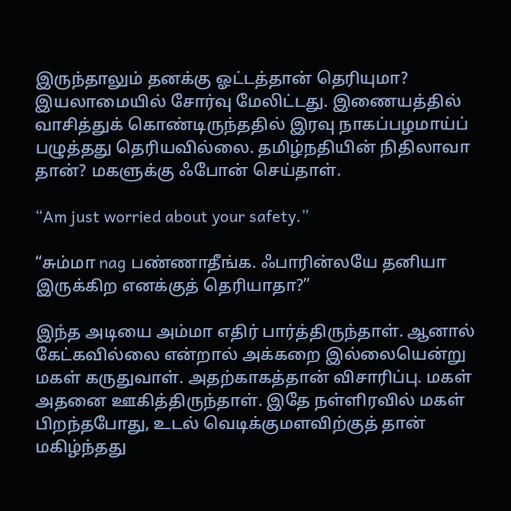இருந்தாலும் தனக்கு ஓட்டத்தான் தெரியுமா? இயலாமையில் சோர்வு மேலிட்டது. இணையத்தில் வாசித்துக் கொண்டிருந்ததில் இரவு நாகப்பழமாய்ப் பழுத்தது தெரியவில்லை. தமிழ்நதியின் நிதிலாவா தான்? மகளுக்கு ஃபோன் செய்தாள்.

“Am just worried about your safety.”

“சும்மா nag பண்ணாதீங்க. ஃபாரின்லயே தனியா இருக்கிற எனக்குத் தெரியாதா?”

இந்த அடியை அம்மா எதிர் பார்த்திருந்தாள். ஆனால் கேட்கவில்லை என்றால் அக்கறை இல்லையென்று மகள் கருதுவாள். அதற்காகத்தான் விசாரிப்பு. மகள் அதனை ஊகித்திருந்தாள். இதே நள்ளிரவில் மகள் பிறந்தபோது, உடல் வெடிக்குமளவிற்குத் தான் மகிழ்ந்தது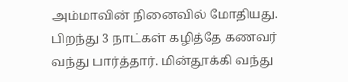அம்மாவின் நினைவில் மோதியது. பிறந்து 3 நாட்கள் கழித்தே கணவர் வந்து பார்த்தார். மின்தூக்கி வந்து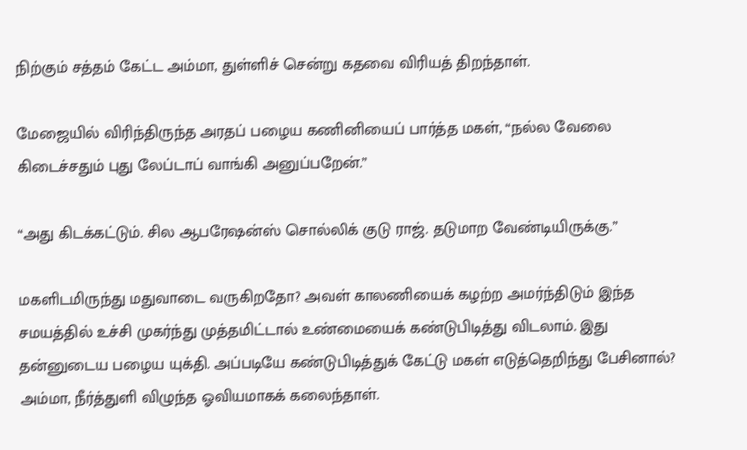நிற்கும் சத்தம் கேட்ட அம்மா, துள்ளிச் சென்று கதவை விரியத் திறந்தாள்.

மேஜையில் விரிந்திருந்த அரதப் பழைய கணினியைப் பார்த்த மகள், “நல்ல வேலை கிடைச்சதும் புது லேப்டாப் வாங்கி அனுப்பறேன்.”

“அது கிடக்கட்டும். சில ஆபரேஷன்ஸ் சொல்லிக் குடு ராஜ். தடுமாற வேண்டியிருக்கு.”

மகளிடமிருந்து மதுவாடை வருகிறதோ? அவள் காலணியைக் கழற்ற அமர்ந்திடும் இந்த சமயத்தில் உச்சி முகர்ந்து முத்தமிட்டால் உண்மையைக் கண்டுபிடித்து விடலாம். இது தன்னுடைய பழைய யுக்தி. அப்படியே கண்டுபிடித்துக் கேட்டு மகள் எடுத்தெறிந்து பேசினால்? அம்மா, நீர்த்துளி விழுந்த ஓவியமாகக் கலைந்தாள்.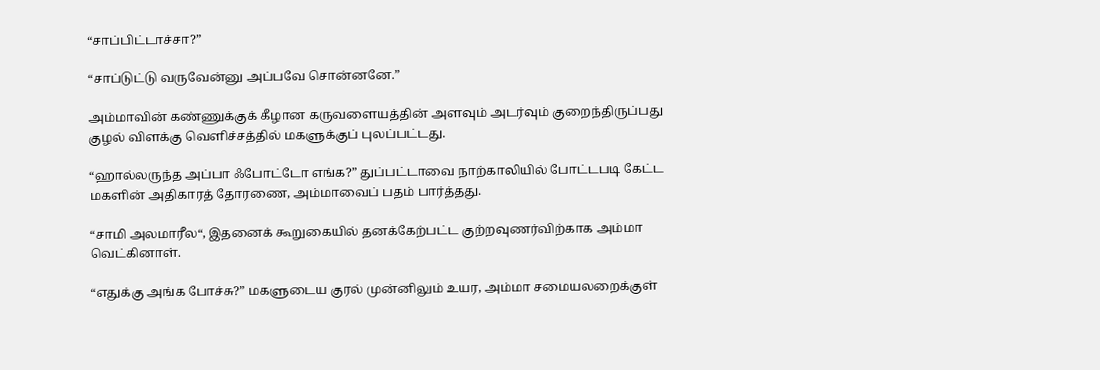“சாப்பிட்டாச்சா?”

“சாப்டுட்டு வருவேன்னு அப்பவே சொன்னனே.”

அம்மாவின் கண்ணுக்குக் கீழான கருவளையத்தின் அளவும் அடர்வும் குறைந்திருப்பது குழல் விளக்கு வெளிச்சத்தில் மகளுக்குப் புலப்பட்டது.

“ஹால்லருந்த அப்பா ஃபோட்டோ எங்க?” துப்பட்டாவை நாற்காலியில் போட்டபடி கேட்ட மகளின் அதிகாரத் தோரணை, அம்மாவைப் பதம் பார்த்தது.

“சாமி அலமாரீல“, இதனைக் கூறுகையில் தனக்கேற்பட்ட குற்றவுணர்விற்காக அம்மா வெட்கினாள்.

“எதுக்கு அங்க போச்சு?” மகளுடைய குரல் முன்னிலும் உயர, அம்மா சமையலறைக்குள்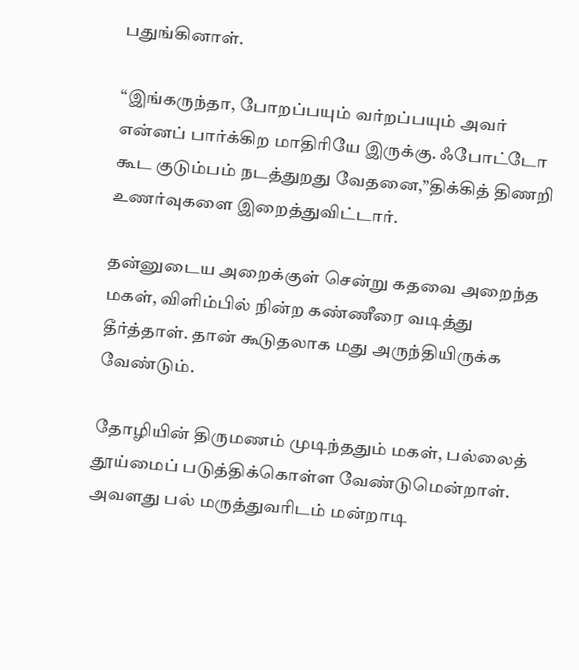பதுங்கினாள்.

“இங்கருந்தா, போறப்பயும் வர்றப்பயும் அவர் என்னப் பார்க்கிற மாதிரியே இருக்கு. ஃபோட்டோ கூட குடும்பம் நடத்துறது வேதனை,”திக்கித் திணறி உணர்வுகளை இறைத்துவிட்டார்.

தன்னுடைய அறைக்குள் சென்று கதவை அறைந்த மகள், விளிம்பில் நின்ற கண்ணீரை வடித்து தீர்த்தாள். தான் கூடுதலாக மது அருந்தியிருக்க வேண்டும்.

தோழியின் திருமணம் முடிந்ததும் மகள், பல்லைத் தூய்மைப் படுத்திக்கொள்ள வேண்டுமென்றாள். அவளது பல் மருத்துவரிடம் மன்றாடி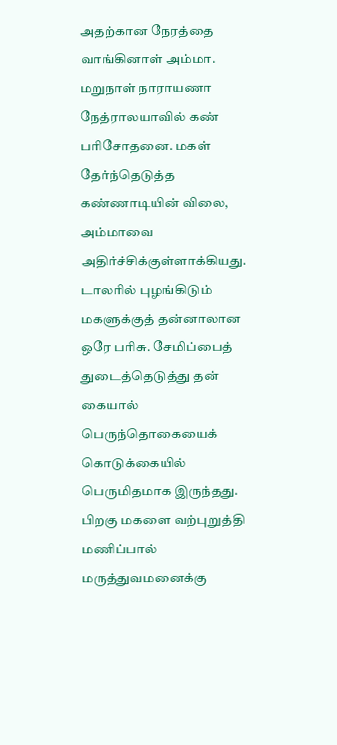அதற்கான நேரத்தை வாங்கினாள் அம்மா. மறுநாள் நாராயணா நேத்ராலயாவில் கண் பரிசோதனை. மகள் தேர்ந்தெடுத்த கண்ணாடியின் விலை, அம்மாவை அதிர்ச்சிக்குள்ளாக்கியது. டாலரில் புழங்கிடும் மகளுக்குத் தன்னாலான ஒரே பரிசு. சேமிப்பைத் துடைத்தெடுத்து தன் கையால் பெருந்தொகையைக் கொடுக்கையில் பெருமிதமாக இருந்தது. பிறகு மகளை வற்புறுத்தி மணிப்பால் மருத்துவமனைக்கு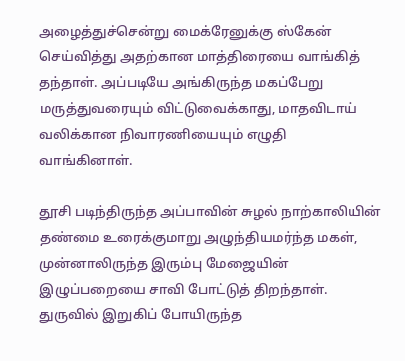அழைத்துச்சென்று மைக்ரேனுக்கு ஸ்கேன் செய்வித்து அதற்கான மாத்திரையை வாங்கித் தந்தாள். அப்படியே அங்கிருந்த மகப்பேறு மருத்துவரையும் விட்டுவைக்காது, மாதவிடாய் வலிக்கான நிவாரணியையும் எழுதி வாங்கினாள்.

தூசி படிந்திருந்த அப்பாவின் சுழல் நாற்காலியின் தண்மை உரைக்குமாறு அழுந்தியமர்ந்த மகள், முன்னாலிருந்த இரும்பு மேஜையின் இழுப்பறையை சாவி போட்டுத் திறந்தாள். துருவில் இறுகிப் போயிருந்த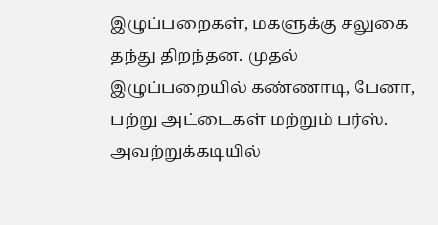இழுப்பறைகள், மகளுக்கு சலுகை தந்து திறந்தன. முதல் இழுப்பறையில் கண்ணாடி, பேனா, பற்று அட்டைகள் மற்றும் பர்ஸ். அவற்றுக்கடியில்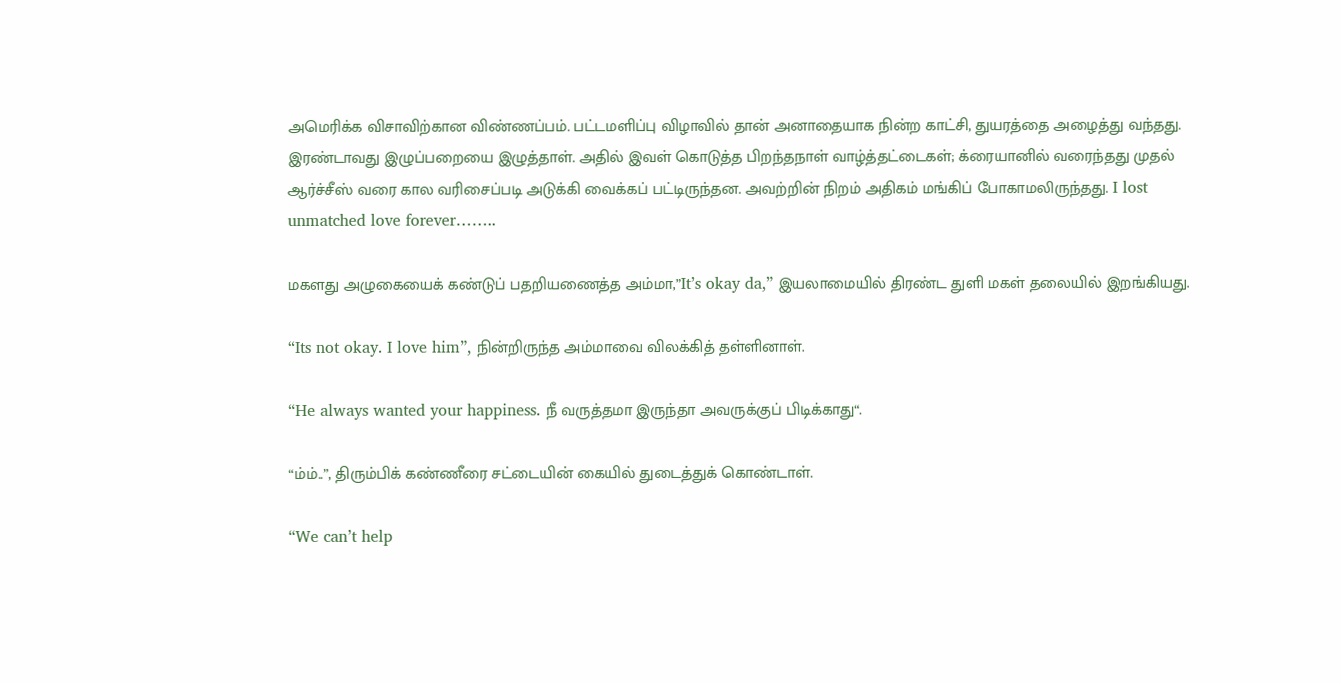அமெரிக்க விசாவிற்கான விண்ணப்பம். பட்டமளிப்பு விழாவில் தான் அனாதையாக நின்ற காட்சி, துயரத்தை அழைத்து வந்தது. இரண்டாவது இழுப்பறையை இழுத்தாள். அதில் இவள் கொடுத்த பிறந்தநாள் வாழ்த்தட்டைகள்; க்ரையானில் வரைந்தது முதல் ஆர்ச்சீஸ் வரை கால வரிசைப்படி அடுக்கி வைக்கப் பட்டிருந்தன. அவற்றின் நிறம் அதிகம் மங்கிப் போகாமலிருந்தது. I lost unmatched love forever……..

மகளது அழுகையைக் கண்டுப் பதறியணைத்த அம்மா,”It’s okay da,” இயலாமையில் திரண்ட துளி மகள் தலையில் இறங்கியது.

“Its not okay. I love him”, நின்றிருந்த அம்மாவை விலக்கித் தள்ளினாள்.

“He always wanted your happiness. நீ வருத்தமா இருந்தா அவருக்குப் பிடிக்காது“.

“ம்ம்..”, திரும்பிக் கண்ணீரை சட்டையின் கையில் துடைத்துக் கொண்டாள்.

“We can’t help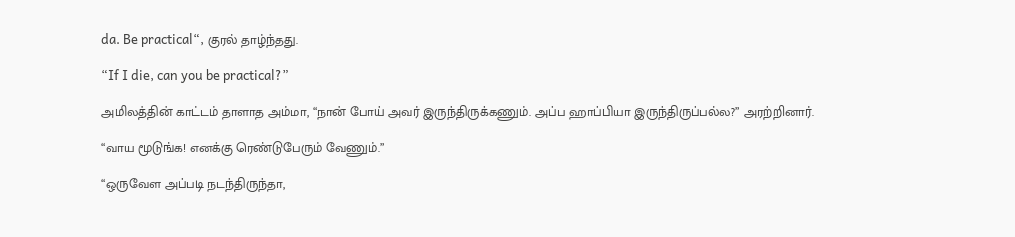da. Be practical“, குரல் தாழ்ந்தது.

“If I die, can you be practical?”

அமிலத்தின் காட்டம் தாளாத அம்மா, “நான் போய் அவர் இருந்திருக்கணும். அப்ப ஹாப்பியா இருந்திருப்பல்ல?” அரற்றினார்.

“வாய மூடுங்க! எனக்கு ரெண்டுபேரும் வேணும்.”

“ஒருவேள அப்படி நடந்திருந்தா,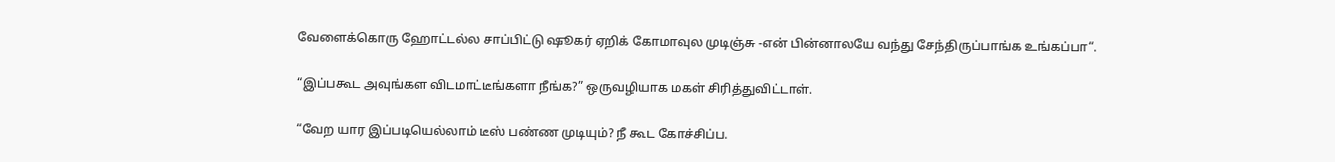வேளைக்கொரு ஹோட்டல்ல சாப்பிட்டு ஷூகர் ஏறிக் கோமாவுல முடிஞ்சு -என் பின்னாலயே வந்து சேந்திருப்பாங்க உங்கப்பா“.

“இப்பகூட அவுங்கள விடமாட்டீங்களா நீங்க?” ஒருவழியாக மகள் சிரித்துவிட்டாள்.

“வேற யார இப்படியெல்லாம் டீஸ் பண்ண முடியும்? நீ கூட கோச்சிப்ப.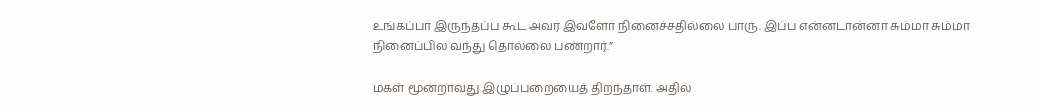உங்கப்பா இருந்தப்ப கூட அவர இவ்ளோ நினைச்சதில்லை பாரு. இப்ப என்னடான்னா சும்மா சும்மா நினைப்பில வந்து தொல்லை பண்றார்.”

மகள் மூன்றாவது இழுப்பறையைத் திறந்தாள். அதில்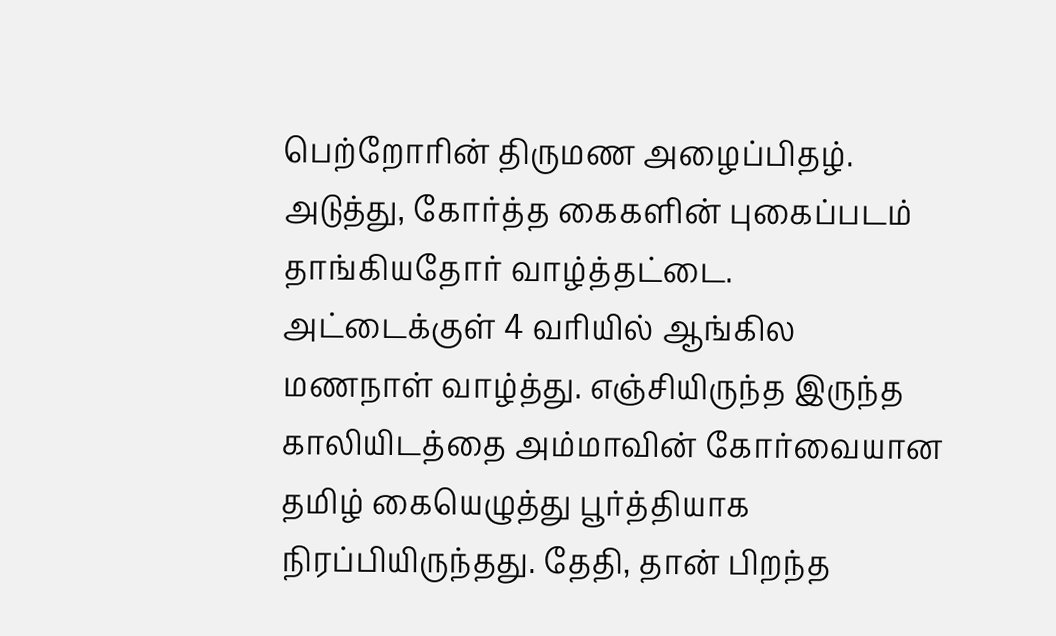பெற்றோரின் திருமண அழைப்பிதழ். அடுத்து, கோர்த்த கைகளின் புகைப்படம் தாங்கியதோர் வாழ்த்தட்டை. அட்டைக்குள் 4 வரியில் ஆங்கில மணநாள் வாழ்த்து. எஞ்சியிருந்த இருந்த காலியிடத்தை அம்மாவின் கோர்வையான தமிழ் கையெழுத்து பூர்த்தியாக நிரப்பியிருந்தது. தேதி, தான் பிறந்த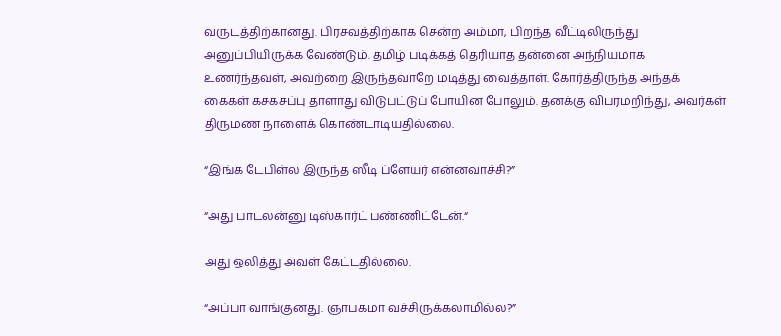வருடத்திற்கானது. பிரசவத்திற்காக சென்ற அம்மா, பிறந்த வீட்டிலிருந்து அனுப்பியிருக்க வேண்டும். தமிழ் படிக்கத் தெரியாத தன்னை அந்நியமாக உணர்ந்தவள், அவற்றை இருந்தவாறே மடித்து வைத்தாள். கோர்த்திருந்த அந்தக் கைகள் கசகசப்பு தாளாது விடுபட்டுப் போயின போலும். தனக்கு விபரமறிந்து, அவர்கள் திருமண நாளைக் கொண்டாடியதில்லை.

“இங்க டேபிள்ல இருந்த ஸீடி ப்ளேயர் என்னவாச்சி?”

“அது பாடலன்னு டிஸ்கார்ட் பண்ணிட்டேன்.“

அது ஒலித்து அவள் கேட்டதில்லை.

“அப்பா வாங்குனது. ஞாபகமா வச்சிருக்கலாமில்ல?”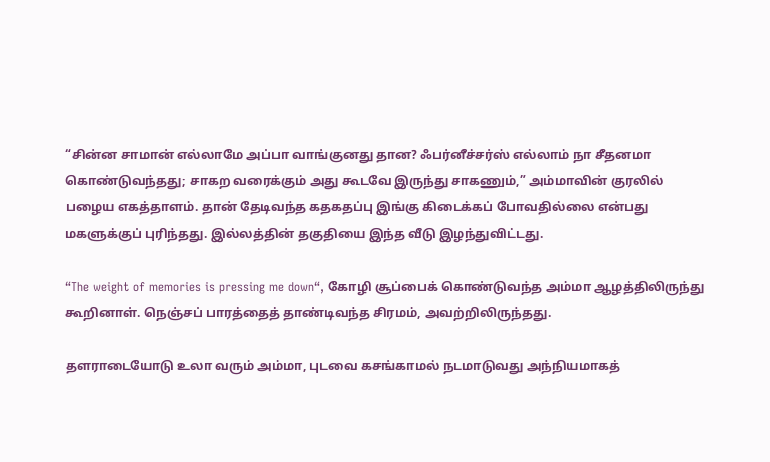“சின்ன சாமான் எல்லாமே அப்பா வாங்குனது தான? ஃபர்னீச்சர்ஸ் எல்லாம் நா சீதனமா கொண்டுவந்தது; சாகற வரைக்கும் அது கூடவே இருந்து சாகணும்,” அம்மாவின் குரலில் பழைய எகத்தாளம். தான் தேடிவந்த கதகதப்பு இங்கு கிடைக்கப் போவதில்லை என்பது மகளுக்குப் புரிந்தது. இல்லத்தின் தகுதியை இந்த வீடு இழந்துவிட்டது.

“The weight of memories is pressing me down“, கோழி சூப்பைக் கொண்டுவந்த அம்மா ஆழத்திலிருந்து கூறினாள். நெஞ்சப் பாரத்தைத் தாண்டிவந்த சிரமம், அவற்றிலிருந்தது.

தளராடையோடு உலா வரும் அம்மா, புடவை கசங்காமல் நடமாடுவது அந்நியமாகத்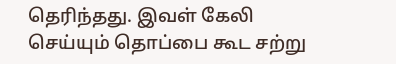தெரிந்தது. இவள் கேலி செய்யும் தொப்பை கூட சற்று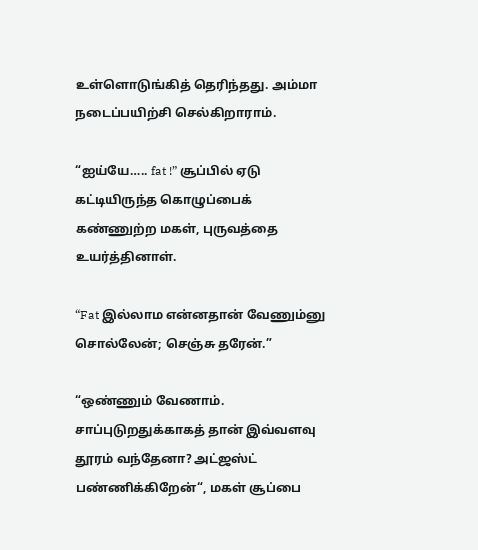உள்ளொடுங்கித் தெரிந்தது. அம்மா நடைப்பயிற்சி செல்கிறாராம்.

“ஐய்யே….. fat !” சூப்பில் ஏடு கட்டியிருந்த கொழுப்பைக் கண்ணுற்ற மகள், புருவத்தை உயர்த்தினாள்.

“Fat இல்லாம என்னதான் வேணும்னு சொல்லேன்; செஞ்சு தரேன்.”

“ஒண்ணும் வேணாம். சாப்புடுறதுக்காகத் தான் இவ்வளவு தூரம் வந்தேனா? அட்ஜஸ்ட் பண்ணிக்கிறேன்“, மகள் சூப்பை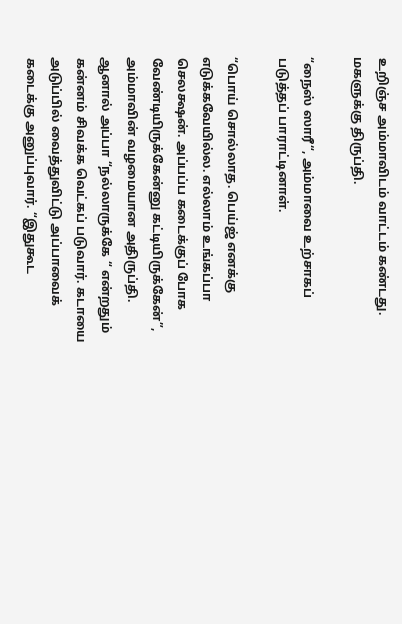உறிஞ்ச அம்மாவிடம் வாட்டம் கண்டது. மகளுக்கு திருப்தி.

“நைஸ் ஸாரீ“, அம்மாவை உற்சாகப் படுத்தப் பாராட்டினாள்.

“பொய் சொல்லாத. பெய்ஜ் எனக்கு எடுக்கவேயில்ல. எல்லாம் உங்கப்பா செலக்ஷன். அப்பப்ப கடைக்குப் போக வேண்டியிருக்கேன்னு கட்டியிருக்கேன்”, அம்மாவின் வழமையான அதிருப்தி. ஆனால் அப்பா “நல்லாருக்கே “ என்றதும் கன்னம் சிவக்க வெட்கப் படுவார். கடாயை அடுப்பில் வைத்துவிட்டு அப்பாவைக் கடைக்கு அனுப்புவார். “இதுகூட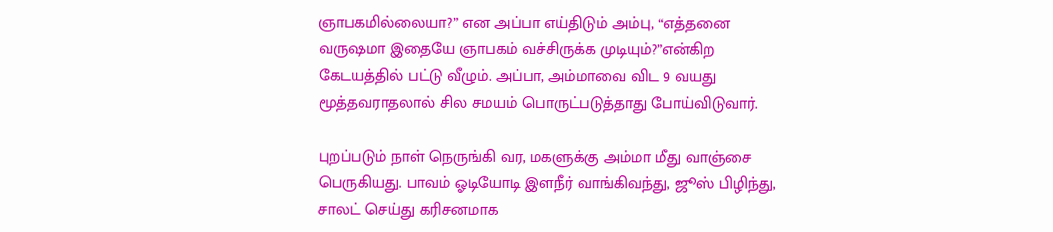ஞாபகமில்லையா?” என அப்பா எய்திடும் அம்பு, “எத்தனை வருஷமா இதையே ஞாபகம் வச்சிருக்க முடியும்?”என்கிற கேடயத்தில் பட்டு வீழும். அப்பா, அம்மாவை விட 9 வயது மூத்தவராதலால் சில சமயம் பொருட்படுத்தாது போய்விடுவார்.

புறப்படும் நாள் நெருங்கி வர, மகளுக்கு அம்மா மீது வாஞ்சை பெருகியது. பாவம் ஓடியோடி இளநீர் வாங்கிவந்து, ஜூஸ் பிழிந்து, சாலட் செய்து கரிசனமாக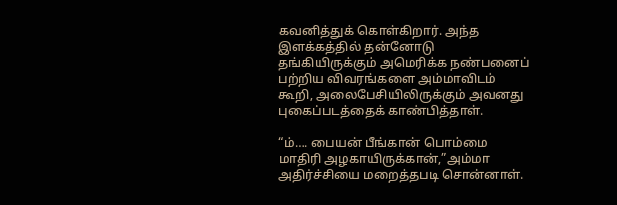கவனித்துக் கொள்கிறார். அந்த இளக்கத்தில் தன்னோடு தங்கியிருக்கும் அமெரிக்க நண்பனைப் பற்றிய விவரங்களை அம்மாவிடம் கூறி, அலைபேசியிலிருக்கும் அவனது புகைப்படத்தைக் காண்பித்தாள்.

“ம்…. பையன் பீங்கான் பொம்மை மாதிரி அழகாயிருக்கான்,”அம்மா அதிர்ச்சியை மறைத்தபடி சொன்னாள்.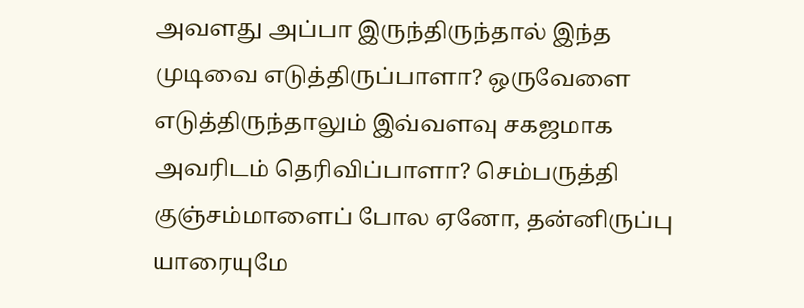அவளது அப்பா இருந்திருந்தால் இந்த முடிவை எடுத்திருப்பாளா? ஒருவேளை எடுத்திருந்தாலும் இவ்வளவு சகஜமாக அவரிடம் தெரிவிப்பாளா? செம்பருத்தி குஞ்சம்மாளைப் போல ஏனோ, தன்னிருப்பு யாரையுமே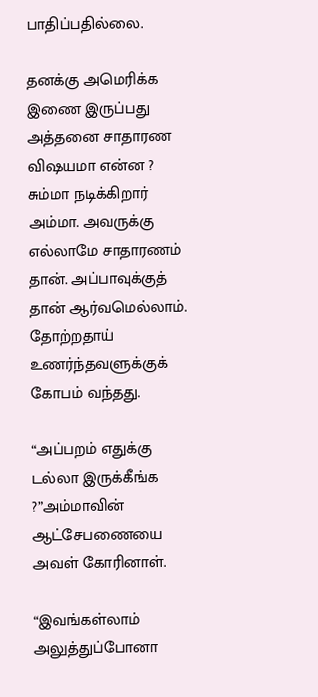பாதிப்பதில்லை.

தனக்கு அமெரிக்க இணை இருப்பது அத்தனை சாதாரண விஷயமா என்ன ? சும்மா நடிக்கிறார் அம்மா. அவருக்கு எல்லாமே சாதாரணம் தான். அப்பாவுக்குத் தான் ஆர்வமெல்லாம். தோற்றதாய் உணர்ந்தவளுக்குக் கோபம் வந்தது.

“அப்பறம் எதுக்கு டல்லா இருக்கீங்க ?”அம்மாவின் ஆட்சேபணையை அவள் கோரினாள்.

“இவங்கள்லாம் அலுத்துப்போனா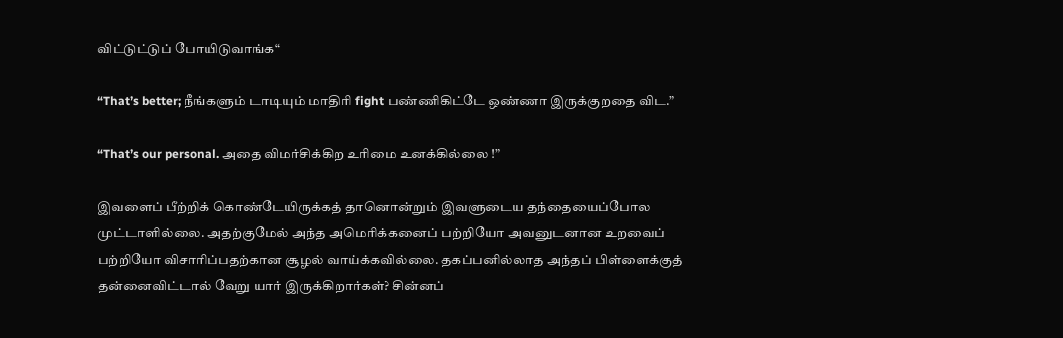விட்டுட்டுப் போயிடுவாங்க“

“That’s better; நீங்களும் டாடியும் மாதிரி fight பண்ணிகிட்டே ஒண்ணா இருக்குறதை விட.”

“That’s our personal. அதை விமர்சிக்கிற உரிமை உனக்கில்லை !”

இவளைப் பீற்றிக் கொண்டேயிருக்கத் தானொன்றும் இவளுடைய தந்தையைப்போல முட்டாளில்லை. அதற்குமேல் அந்த அமெரிக்கனைப் பற்றியோ அவனுடனான உறவைப் பற்றியோ விசாரிப்பதற்கான சூழல் வாய்க்கவில்லை. தகப்பனில்லாத அந்தப் பிள்ளைக்குத் தன்னைவிட்டால் வேறு யார் இருக்கிறார்கள்? சின்னப்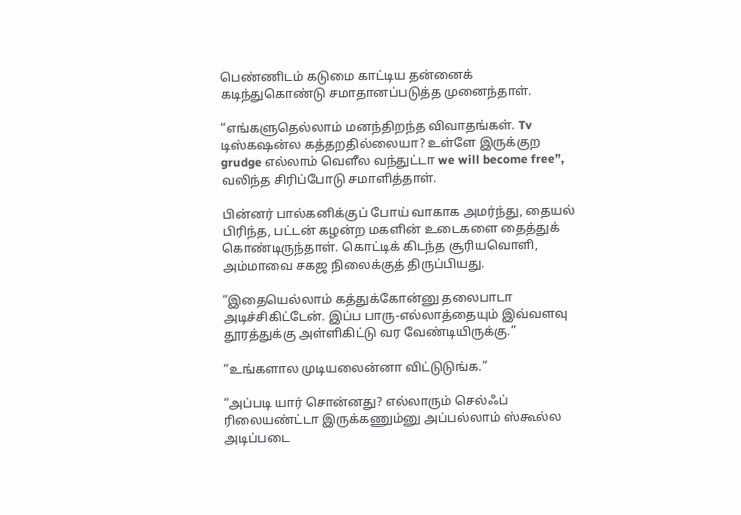பெண்ணிடம் கடுமை காட்டிய தன்னைக் கடிந்துகொண்டு சமாதானப்படுத்த முனைந்தாள்.

“எங்களுதெல்லாம் மனந்திறந்த விவாதங்கள். Tv டிஸ்கஷன்ல கத்தறதில்லையா? உள்ளே இருக்குற grudge எல்லாம் வெளீல வந்துட்டா we will become free”, வலிந்த சிரிப்போடு சமாளித்தாள்.

பின்னர் பால்கனிக்குப் போய் வாகாக அமர்ந்து, தையல் பிரிந்த, பட்டன் கழன்ற மகளின் உடைகளை தைத்துக் கொண்டிருந்தாள். கொட்டிக் கிடந்த சூரியவொளி, அம்மாவை சகஜ நிலைக்குத் திருப்பியது.

“இதையெல்லாம் கத்துக்கோன்னு தலைபாடா அடிச்சிகிட்டேன். இப்ப பாரு-எல்லாத்தையும் இவ்வளவு தூரத்துக்கு அள்ளிகிட்டு வர வேண்டியிருக்கு.”

“உங்களால முடியலைன்னா விட்டுடுங்க.”

“அப்படி யார் சொன்னது? எல்லாரும் செல்ஃப் ரிலையண்ட்டா இருக்கணும்னு அப்பல்லாம் ஸ்கூல்ல அடிப்படை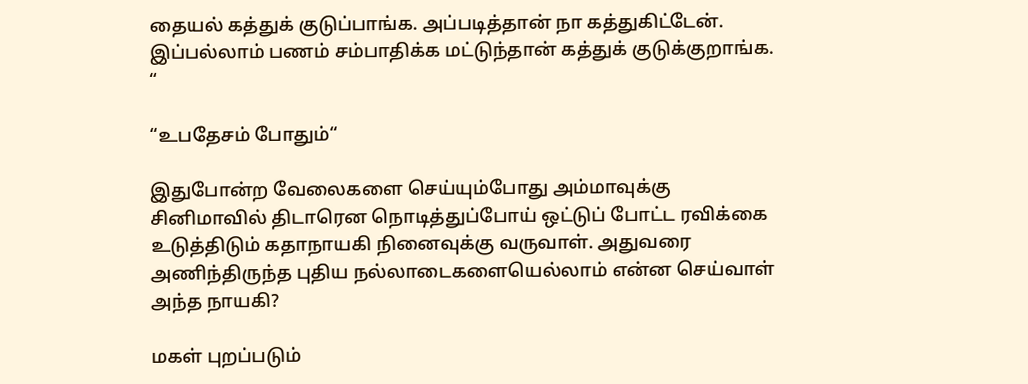தையல் கத்துக் குடுப்பாங்க. அப்படித்தான் நா கத்துகிட்டேன். இப்பல்லாம் பணம் சம்பாதிக்க மட்டுந்தான் கத்துக் குடுக்குறாங்க. “

“உபதேசம் போதும்“

இதுபோன்ற வேலைகளை செய்யும்போது அம்மாவுக்கு சினிமாவில் திடாரென நொடித்துப்போய் ஒட்டுப் போட்ட ரவிக்கை உடுத்திடும் கதாநாயகி நினைவுக்கு வருவாள். அதுவரை அணிந்திருந்த புதிய நல்லாடைகளையெல்லாம் என்ன செய்வாள் அந்த நாயகி?

மகள் புறப்படும்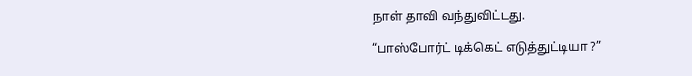நாள் தாவி வந்துவிட்டது.

“பாஸ்போர்ட் டிக்கெட் எடுத்துட்டியா ?”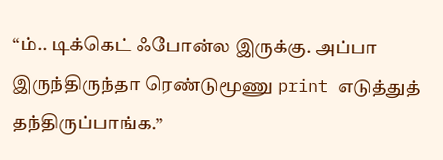“ம்.. டிக்கெட் ஃபோன்ல இருக்கு. அப்பா இருந்திருந்தா ரெண்டுமூணு print எடுத்துத் தந்திருப்பாங்க.”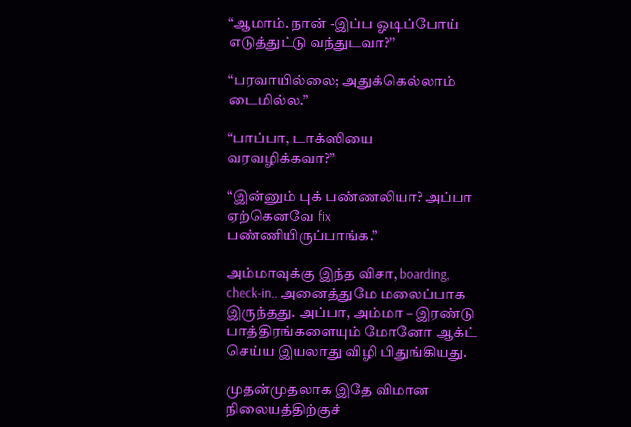“ஆமாம். நான் -இப்ப ஓடிப்போய் எடுத்துட்டு வந்துடவா?’’

“பரவாயில்லை; அதுக்கெல்லாம் டைமில்ல.”

“பாப்பா, டாக்ஸியை வரவழிக்கவா?”

“இன்னும் புக் பண்ணலியா? அப்பா ஏற்கெனவே fix பண்ணியிருப்பாங்க.”

அம்மாவுக்கு இந்த விசா, boarding, check-in.. அனைத்துமே மலைப்பாக இருந்தது. அப்பா, அம்மா – இரண்டு பாத்திரங்களையும் மோனோ ஆக்ட் செய்ய இயலாது விழி பிதுங்கியது.

முதன்முதலாக இதே விமான நிலையத்திற்குச்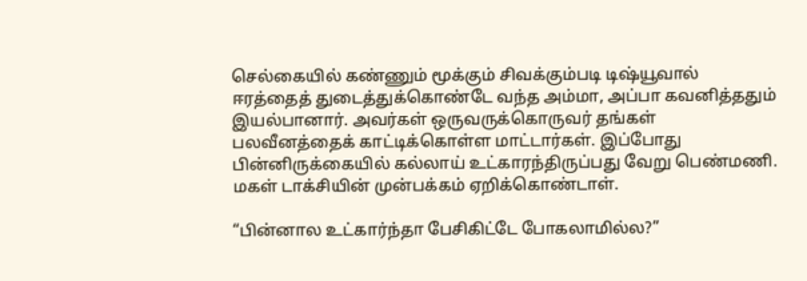செல்கையில் கண்ணும் மூக்கும் சிவக்கும்படி டிஷ்யூவால் ஈரத்தைத் துடைத்துக்கொண்டே வந்த அம்மா, அப்பா கவனித்ததும் இயல்பானார். அவர்கள் ஒருவருக்கொருவர் தங்கள் பலவீனத்தைக் காட்டிக்கொள்ள மாட்டார்கள். இப்போது பின்னிருக்கையில் கல்லாய் உட்காரந்திருப்பது வேறு பெண்மணி. மகள் டாக்சியின் முன்பக்கம் ஏறிக்கொண்டாள்.

“பின்னால உட்கார்ந்தா பேசிகிட்டே போகலாமில்ல?”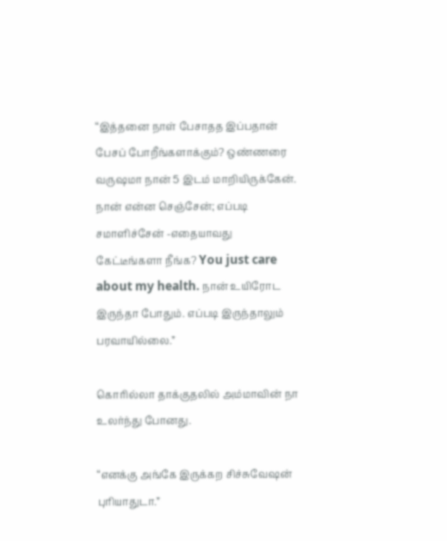“இத்தனை நாள் பேசாதத இப்பதான் பேசப் போறீங்களாக்கும்? ஒண்ணரை வருஷமா நான் 5 இடம் மாறியிருக்கேன். நான் என்ன செஞ்சேன்; எப்படி சமாளிச்சேன் -எதையாவது கேட்டீங்களா நீங்க? You just care about my health. நான் உயிரோட இருந்தா போதும். எப்படி இருந்தாலும் பரவாயில்லை.”

கொரில்லா தாக்குதலில் அம்மாவின் நா உலர்ந்து போனது.

“எனக்கு அங்கே இருக்கற சிச்சுவேஷன் புரியாதுடா.”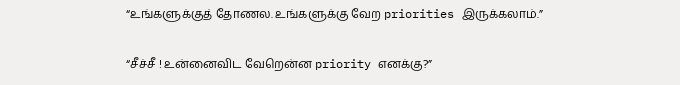“உங்களுக்குத் தோணல. உங்களுக்கு வேற priorities இருக்கலாம்.”

“சீச்சீ ! உன்னைவிட வேறென்ன priority எனக்கு?”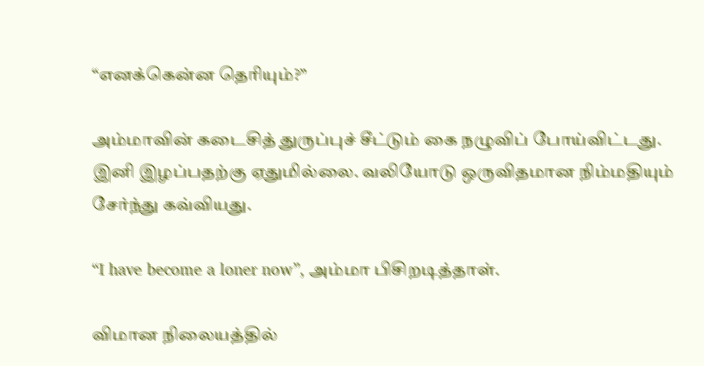“எனக்கென்ன தெரியும்?”

அம்மாவின் கடைசித் துருப்புச் சீட்டும் கை நழுவிப் போய்விட்டது. இனி இழப்பதற்கு ஏதுமில்லை. வலியோடு ஒருவிதமான நிம்மதியும் சேர்ந்து கவ்வியது.

“I have become a loner now”, அம்மா பிசிறடித்தாள்.

விமான நிலையத்தில்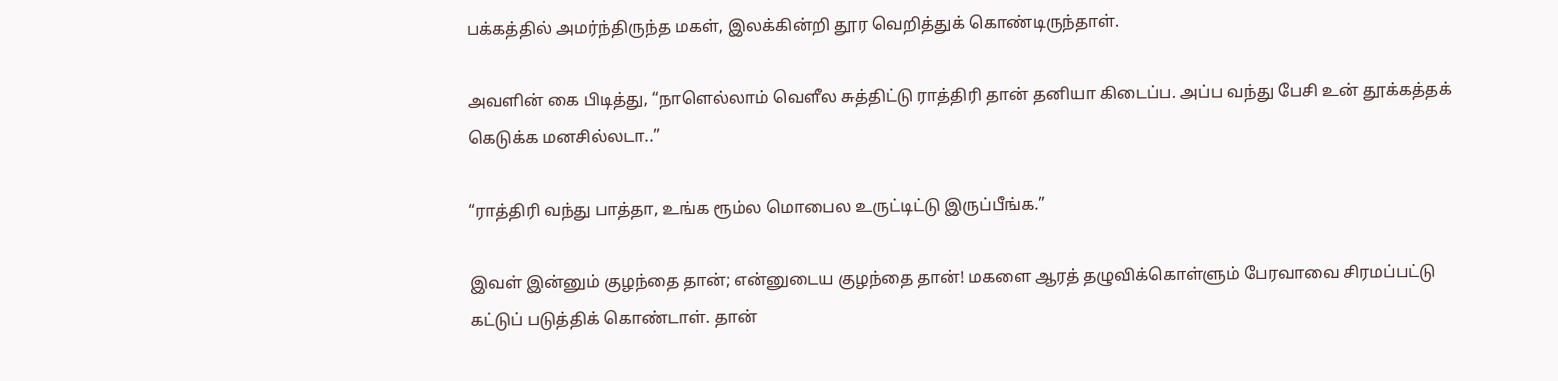பக்கத்தில் அமர்ந்திருந்த மகள், இலக்கின்றி தூர வெறித்துக் கொண்டிருந்தாள்.

அவளின் கை பிடித்து, “நாளெல்லாம் வெளீல சுத்திட்டு ராத்திரி தான் தனியா கிடைப்ப. அப்ப வந்து பேசி உன் தூக்கத்தக் கெடுக்க மனசில்லடா..”

“ராத்திரி வந்து பாத்தா, உங்க ரூம்ல மொபைல உருட்டிட்டு இருப்பீங்க.”

இவள் இன்னும் குழந்தை தான்; என்னுடைய குழந்தை தான்! மகளை ஆரத் தழுவிக்கொள்ளும் பேரவாவை சிரமப்பட்டு கட்டுப் படுத்திக் கொண்டாள். தான்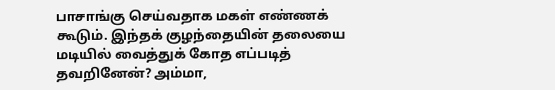பாசாங்கு செய்வதாக மகள் எண்ணக் கூடும். இந்தக் குழந்தையின் தலையை மடியில் வைத்துக் கோத எப்படித் தவறினேன்? அம்மா,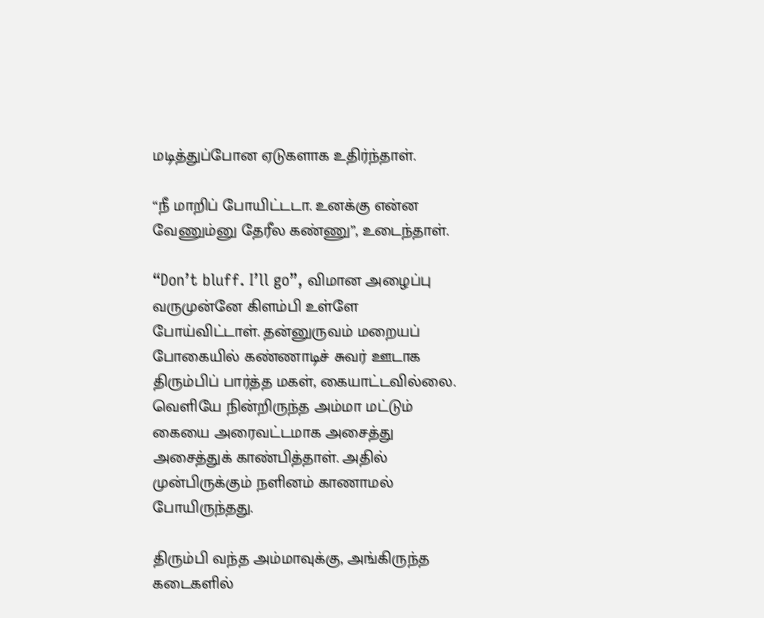மடித்துப்போன ஏடுகளாக உதிர்ந்தாள்.

“நீ மாறிப் போயிட்டடா. உனக்கு என்ன வேணும்னு தேரீல கண்ணு”, உடைந்தாள்.

“Don’t bluff. I’ll go”, விமான அழைப்பு வருமுன்னே கிளம்பி உள்ளே போய்விட்டாள். தன்னுருவம் மறையப் போகையில் கண்ணாடிச் சுவர் ஊடாக திரும்பிப் பார்த்த மகள், கையாட்டவில்லை. வெளியே நின்றிருந்த அம்மா மட்டும் கையை அரைவட்டமாக அசைத்து அசைத்துக் காண்பித்தாள். அதில் முன்பிருக்கும் நளினம் காணாமல் போயிருந்தது.

திரும்பி வந்த அம்மாவுக்கு, அங்கிருந்த கடைகளில்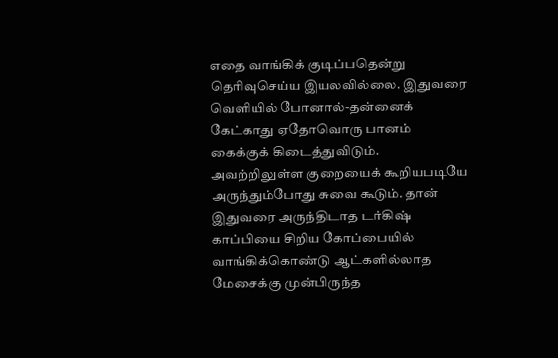எதை வாங்கிக் குடிப்பதென்று தெரிவுசெய்ய இயலவில்லை. இதுவரை வெளியில் போனால்-தன்னைக் கேட்காது ஏதோவொரு பானம் கைக்குக் கிடைத்துவிடும். அவற்றிலுள்ள குறையைக் கூறியபடியே அருந்தும்போது சுவை கூடும். தான் இதுவரை அருந்திடாத டர்கிஷ் காப்பியை சிறிய கோப்பையில் வாங்கிக்கொண்டு ஆட்களில்லாத மேசைக்கு முன்பிருந்த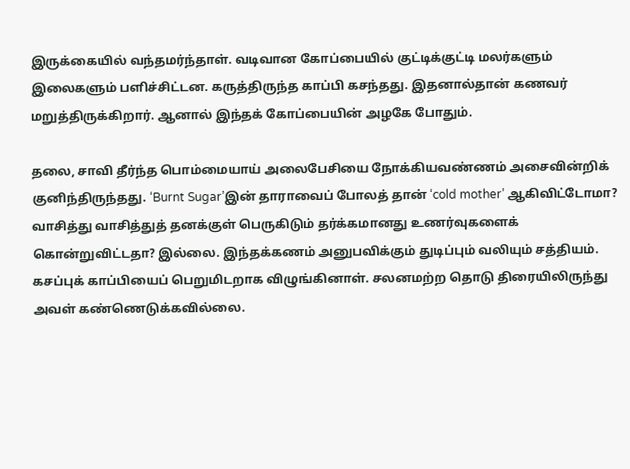இருக்கையில் வந்தமர்ந்தாள். வடிவான கோப்பையில் குட்டிக்குட்டி மலர்களும் இலைகளும் பளிச்சிட்டன. கருத்திருந்த காப்பி கசந்தது. இதனால்தான் கணவர் மறுத்திருக்கிறார். ஆனால் இந்தக் கோப்பையின் அழகே போதும்.

தலை, சாவி தீர்ந்த பொம்மையாய் அலைபேசியை நோக்கியவண்ணம் அசைவின்றிக் குனிந்திருந்தது. ‘Burnt Sugar’இன் தாராவைப் போலத் தான் ‘cold mother’ ஆகிவிட்டோமா? வாசித்து வாசித்துத் தனக்குள் பெருகிடும் தர்க்கமானது உணர்வுகளைக் கொன்றுவிட்டதா? இல்லை. இந்தக்கணம் அனுபவிக்கும் துடிப்பும் வலியும் சத்தியம். கசப்புக் காப்பியைப் பெறுமிடறாக விழுங்கினாள். சலனமற்ற தொடு திரையிலிருந்து அவள் கண்ணெடுக்கவில்லை.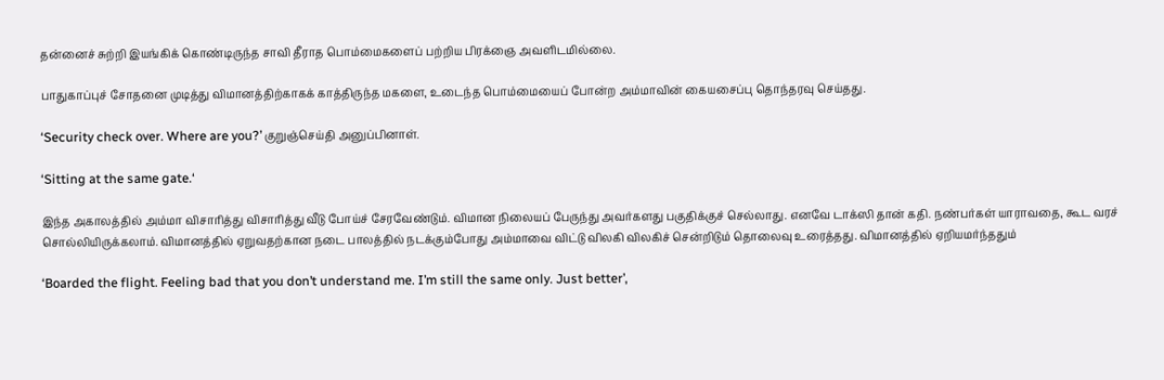தன்னைச் சுற்றி இயங்கிக் கொண்டிருந்த சாவி தீராத பொம்மைகளைப் பற்றிய பிரக்ஞை அவளிடமில்லை.

பாதுகாப்புச் சோதனை முடித்து விமானத்திற்காகக் காத்திருந்த மகளை, உடைந்த பொம்மையைப் போன்ற அம்மாவின் கையசைப்பு தொந்தரவு செய்தது.

‘Security check over. Where are you?’ குறுஞ்செய்தி அனுப்பினாள்.

‘Sitting at the same gate.‘

இந்த அகாலத்தில் அம்மா விசாரித்து விசாரித்து வீடு போய்ச் சேரவேண்டும். விமான நிலையப் பேருந்து அவர்களது பகுதிக்குச் செல்லாது. எனவே டாக்ஸி தான் கதி. நண்பர்கள் யாராவதை, கூட வரச் சொல்லியிருக்கலாம். விமானத்தில் ஏறுவதற்கான நடை பாலத்தில் நடக்கும்போது அம்மாவை விட்டு விலகி விலகிச் சென்றிடும் தொலைவு உரைத்தது. விமானத்தில் ஏறியமர்ந்ததும்

‘Boarded the flight. Feeling bad that you don’t understand me. I’m still the same only. Just better’,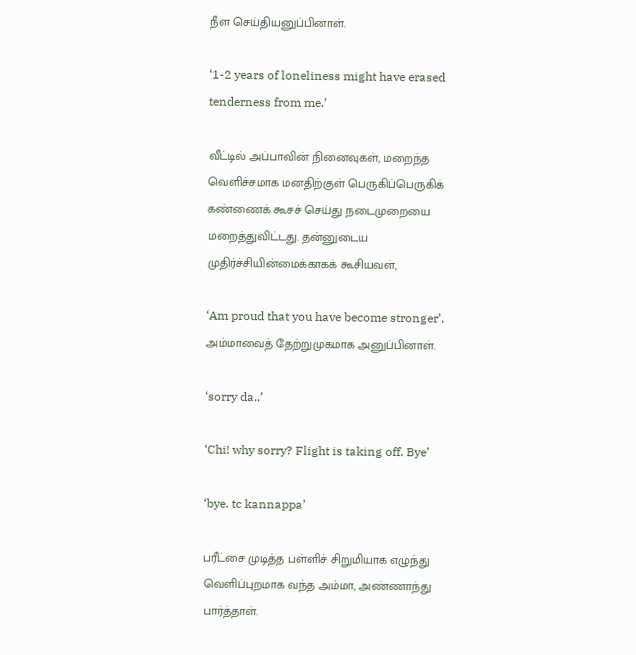நீள செய்தியனுப்பினாள்.

‘1-2 years of loneliness might have erased tenderness from me.’

வீட்டில் அப்பாவின் நினைவுகள், மறைந்த வெளிச்சமாக மனதிற்குள் பெருகிப்பெருகிக் கண்ணைக் கூசச் செய்து நடைமுறையை மறைத்துவிட்டது. தன்னுடைய முதிர்ச்சியின்மைக்காகக் கூசியவள்,

‘Am proud that you have become stronger’, அம்மாவைத் தேற்றுமுகமாக அனுப்பினாள்.

‘sorry da..’

‘Chi! why sorry? Flight is taking off. Bye’

‘bye. tc kannappa’

பரீட்சை முடித்த பள்ளிச் சிறுமியாக எழுந்து வெளிப்புறமாக வந்த அம்மா, அண்ணாந்து பார்த்தாள்.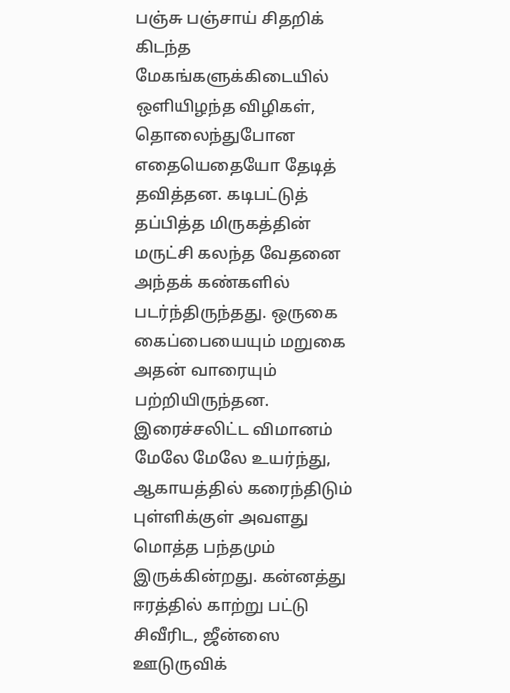பஞ்சு பஞ்சாய் சிதறிக் கிடந்த மேகங்களுக்கிடையில் ஒளியிழந்த விழிகள், தொலைந்துபோன எதையெதையோ தேடித் தவித்தன. கடிபட்டுத் தப்பித்த மிருகத்தின் மருட்சி கலந்த வேதனை அந்தக் கண்களில் படர்ந்திருந்தது. ஒருகை கைப்பையையும் மறுகை அதன் வாரையும் பற்றியிருந்தன. இரைச்சலிட்ட விமானம் மேலே மேலே உயர்ந்து, ஆகாயத்தில் கரைந்திடும் புள்ளிக்குள் அவளது மொத்த பந்தமும் இருக்கின்றது. கன்னத்து ஈரத்தில் காற்று பட்டு சிவீரிட, ஜீன்ஸை ஊடுருவிக்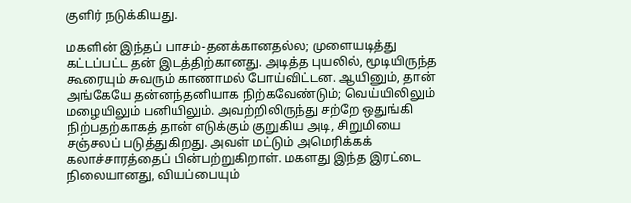குளிர் நடுக்கியது.

மகளின் இந்தப் பாசம்-தனக்கானதல்ல; முளையடித்து கட்டப்பட்ட தன் இடத்திற்கானது. அடித்த புயலில், மூடியிருந்த கூரையும் சுவரும் காணாமல் போய்விட்டன. ஆயினும், தான் அங்கேயே தன்னந்தனியாக நிற்கவேண்டும்; வெய்யிலிலும் மழையிலும் பனியிலும். அவற்றிலிருந்து சற்றே ஒதுங்கி நிற்பதற்காகத் தான் எடுக்கும் குறுகிய அடி, சிறுமியை சஞ்சலப் படுத்துகிறது. அவள் மட்டும் அமெரிக்கக் கலாச்சாரத்தைப் பின்பற்றுகிறாள். மகளது இந்த இரட்டை நிலையானது, வியப்பையும்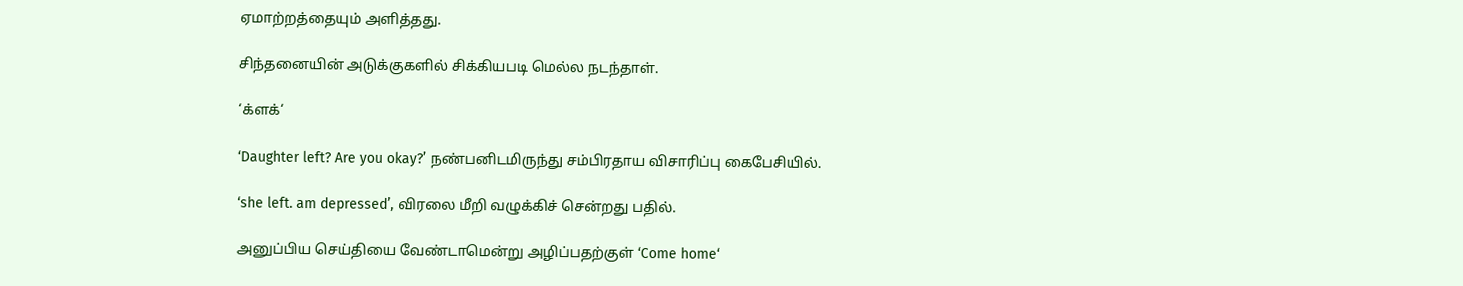ஏமாற்றத்தையும் அளித்தது.

சிந்தனையின் அடுக்குகளில் சிக்கியபடி மெல்ல நடந்தாள்.

‘க்ளக்‘

‘Daughter left? Are you okay?’ நண்பனிடமிருந்து சம்பிரதாய விசாரிப்பு கைபேசியில்.

‘she left. am depressed’, விரலை மீறி வழுக்கிச் சென்றது பதில்.

அனுப்பிய செய்தியை வேண்டாமென்று அழிப்பதற்குள் ‘Come home‘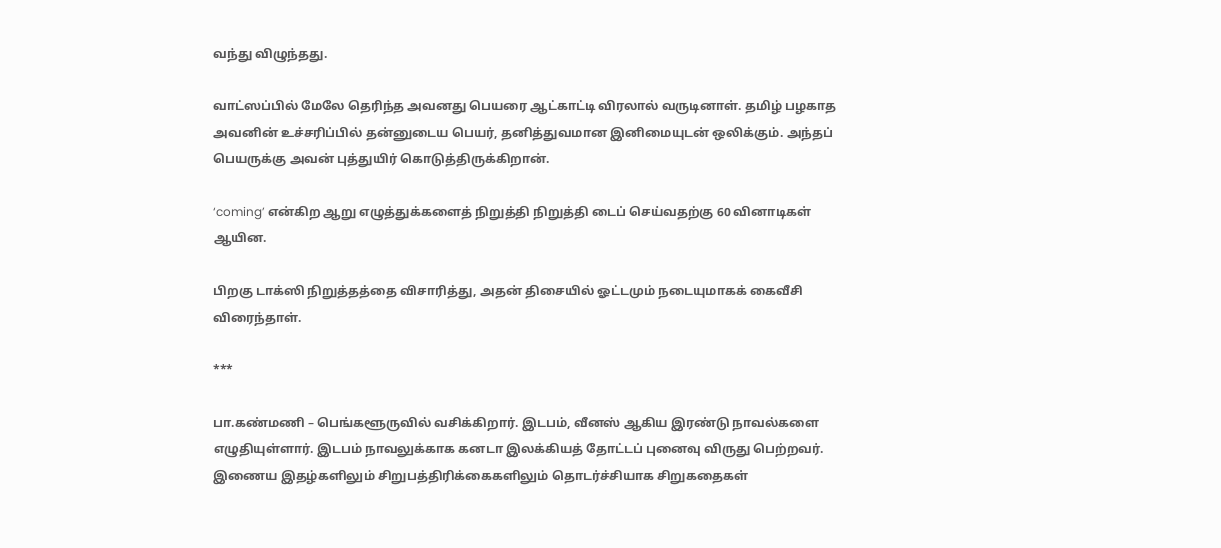வந்து விழுந்தது.

வாட்ஸப்பில் மேலே தெரிந்த அவனது பெயரை ஆட்காட்டி விரலால் வருடினாள். தமிழ் பழகாத அவனின் உச்சரிப்பில் தன்னுடைய பெயர், தனித்துவமான இனிமையுடன் ஒலிக்கும். அந்தப் பெயருக்கு அவன் புத்துயிர் கொடுத்திருக்கிறான்.

‘coming’ என்கிற ஆறு எழுத்துக்களைத் நிறுத்தி நிறுத்தி டைப் செய்வதற்கு 60 வினாடிகள் ஆயின.

பிறகு டாக்ஸி நிறுத்தத்தை விசாரித்து, அதன் திசையில் ஓட்டமும் நடையுமாகக் கைவீசி விரைந்தாள்.

***

பா.கண்மணி – பெங்களூருவில் வசிக்கிறார். இடபம், வீனஸ் ஆகிய இரண்டு நாவல்களை எழுதியுள்ளார். இடபம் நாவலுக்காக கனடா இலக்கியத் தோட்டப் புனைவு விருது பெற்றவர். இணைய இதழ்களிலும் சிறுபத்திரிக்கைகளிலும் தொடர்ச்சியாக சிறுகதைகள்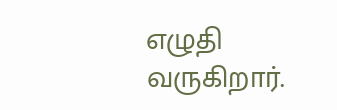எழுதி வருகிறார்.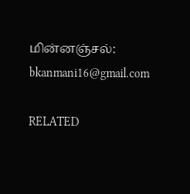மின்னஞ்சல்: bkanmani16@gmail.com

RELATED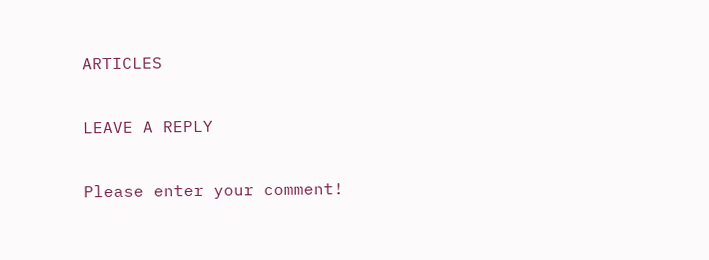ARTICLES

LEAVE A REPLY

Please enter your comment!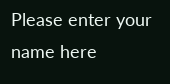Please enter your name here